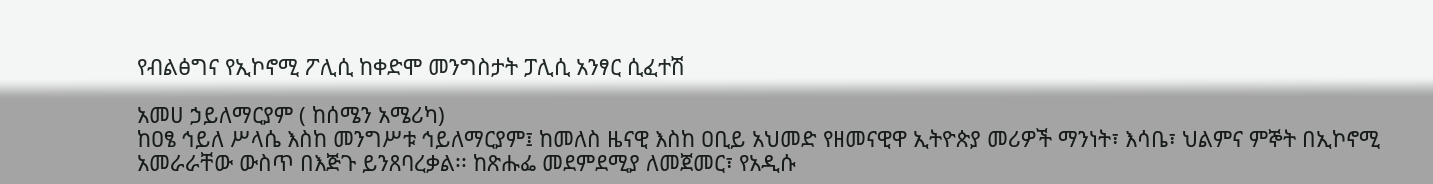የብልፅግና የኢኮኖሚ ፖሊሲ ከቀድሞ መንግስታት ፓሊሲ አንፃር ሲፈተሽ

አመሀ ኃይለማርያም ( ከሰሜን አሜሪካ)
ከዐፄ ኅይለ ሥላሴ እስከ መንግሥቱ ኅይለማርያም፤ ከመለስ ዜናዊ እስከ ዐቢይ አህመድ የዘመናዊዋ ኢትዮጵያ መሪዎች ማንነት፣ እሳቤ፣ ህልምና ምኞት በኢኮኖሚ አመራራቸው ውስጥ በእጅጉ ይንጸባረቃል፡፡ ከጽሑፌ መደምደሚያ ለመጀመር፣ የአዲሱ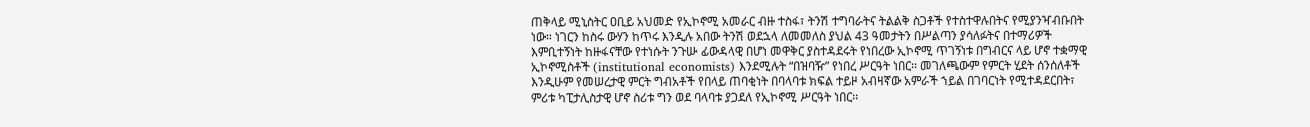ጠቅላይ ሚኒስትር ዐቢይ አህመድ የኢኮኖሚ አመራር ብዙ ተስፋ፣ ትንሽ ተግባራትና ትልልቅ ስጋቶች የተስተዋሉበትና የሚያንዣብቡበት ነው። ነገርን ከስሩ ውሃን ከጥሩ እንዲሉ አበው ትንሽ ወደኋላ ለመመለስ ያህል 43 ዓመታትን በሥልጣን ያሳለፉትና በተማሪዎች እምቢተኝነት ከዙፋናቸው የተነሱት ንጉሡ ፊውዳላዊ በሆነ መዋቅር ያስተዳደሩት የነበረው ኢኮኖሚ ጥገኝነቱ በግብርና ላይ ሆኖ ተቋማዊ ኢኮኖሚስቶች (institutional economists) እንደሚሉት “በዝባዥ” የነበረ ሥርዓት ነበር፡፡ መገለጫውም የምርት ሂደት ሰንሰለቶች እንዲሁም የመሠረታዊ ምርት ግብአቶች የበላይ ጠባቂነት በባላባቱ ክፍል ተይዞ አብዛኛው አምራች ኀይል በገባርነት የሚተዳደርበት፣ ምሪቱ ካፒታሊስታዊ ሆኖ ስሪቱ ግን ወደ ባላባቱ ያጋደለ የኢኮኖሚ ሥርዓት ነበር፡፡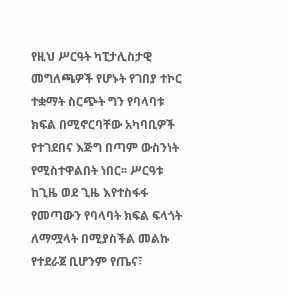የዚህ ሥርዓት ካፒታሊስታዊ መግለጫዎች የሆኑት የገበያ ተኮር ተቋማት ስርጭት ግን የባላባቱ ክፍል በሚኖርባቸው አካባቢዎች የተገደበና እጅግ በጣም ውስንነት የሚስተዋልበት ነበር፡፡ ሥርዓቱ ከጊዜ ወደ ጊዜ እየተስፋፋ የመጣውን የባላባት ክፍል ፍላጎት ለማሟላት በሚያስችል መልኩ የተደራጀ ቢሆንም የጤና፣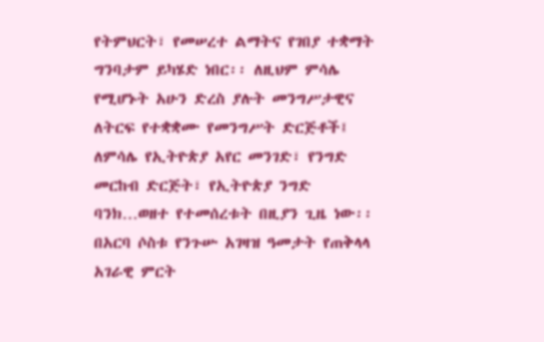የትምህርት፣ የመሠረተ ልማትና የገበያ ተቋማት ግንባታም ይካሄድ ነበር፡፡ ለዚህም ምሳሌ የሚሆኑት አሁን ድረስ ያሉት መንግሥታዊና ለትርፍ የተቋቋሙ የመንግሥት ድርጅቶች፤ ለምሳሌ የኢትዮጵያ አየር መንገድ፣ የንግድ መርከብ ድርጅት፣ የኢትዮጵያ ንግድ ባንክ…ወዘተ የተመሰረቱት በዚያን ጊዜ ነው፡፡ በአርባ ሶስቱ የንጉሡ አገዛዝ ዓመታት የጠቅላላ አገራዊ ምርት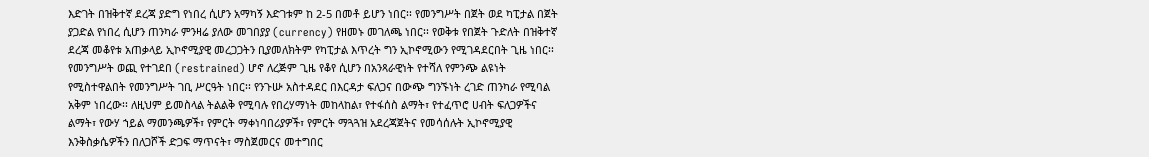እድገት በዝቅተኛ ደረጃ ያድግ የነበረ ሲሆን አማካኝ እድገቱም ከ 2-5 በመቶ ይሆን ነበር፡፡ የመንግሥት በጀት ወደ ካፒታል በጀት ያጋድል የነበረ ሲሆን ጠንካራ ምንዛሬ ያለው መገበያያ (currency) የዘመኑ መገለጫ ነበር፡፡ የወቅቱ የበጀት ጉድለት በዝቅተኛ ደረጃ መቆየቱ አጠቃላይ ኢኮኖሚያዊ መረጋጋትን ቢያመለክትም የካፒታል እጥረት ግን ኢኮኖሚውን የሚገዳደርበት ጊዜ ነበር፡፡ የመንግሥት ወጪ የተገደበ (restrained) ሆኖ ለረጅም ጊዜ የቆየ ሲሆን በአንጻራዊነት የተሻለ የምንጭ ልዩነት የሚስተዋልበት የመንግሥት ገቢ ሥርዓት ነበር፡፡ የንጉሡ አስተዳደር በእርዳታ ፍለጋና በውጭ ግንኙነት ረገድ ጠንካራ የሚባል አቅም ነበረው፡፡ ለዚህም ይመስላል ትልልቅ የሚባሉ የበረሃማነት መከላከል፣ የተፋሰስ ልማት፣ የተፈጥሮ ሀብት ፍለጋዎችና ልማት፣ የውሃ ኀይል ማመንጫዎች፣ የምርት ማቀነባበሪያዎች፣ የምርት ማጓጓዝ አደረጃጀትና የመሳሰሉት ኢኮኖሚያዊ እንቅስቃሴዎችን በለጋሾች ድጋፍ ማጥናት፣ ማስጀመርና መተግበር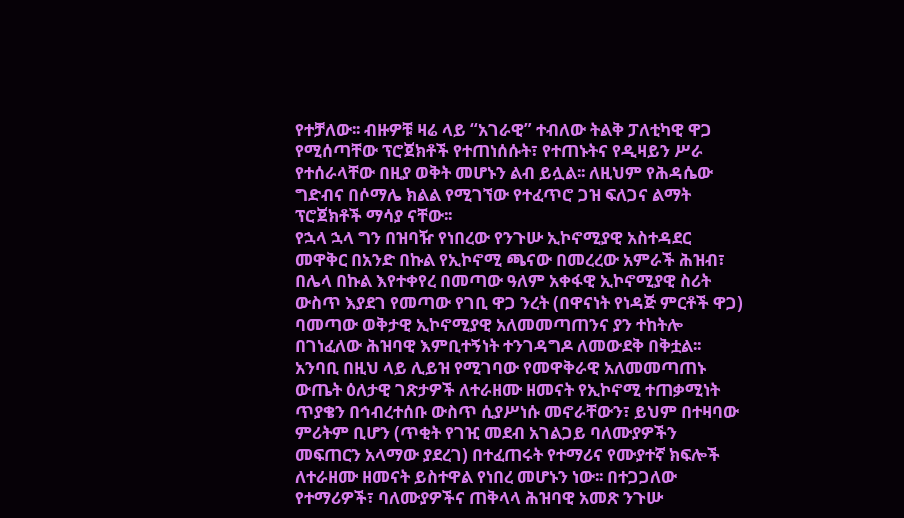የተቻለው፡፡ ብዙዎቹ ዛሬ ላይ “አገራዊ” ተብለው ትልቅ ፓለቲካዊ ዋጋ የሚሰጣቸው ፕሮጀክቶች የተጠነሰሱት፣ የተጠኑትና የዲዛይን ሥራ የተሰራላቸው በዚያ ወቅት መሆኑን ልብ ይሏል፡፡ ለዚህም የሕዳሴው ግድብና በሶማሌ ክልል የሚገኘው የተፈጥሮ ጋዝ ፍለጋና ልማት ፕሮጀክቶች ማሳያ ናቸው፡፡
የኋላ ኋላ ግን በዝባዥ የነበረው የንጉሡ ኢኮኖሚያዊ አስተዳደር መዋቅር በአንድ በኩል የኢኮኖሚ ጫናው በመረረው አምራች ሕዝብ፣ በሌላ በኩል እየተቀየረ በመጣው ዓለም አቀፋዊ ኢኮኖሚያዊ ስሪት ውስጥ እያደገ የመጣው የገቢ ዋጋ ንረት (በዋናነት የነዳጅ ምርቶች ዋጋ) ባመጣው ወቅታዊ ኢኮኖሚያዊ አለመመጣጠንና ያን ተከትሎ በገነፈለው ሕዝባዊ እምቢተኝነት ተንገዳግዶ ለመውደቅ በቅቷል፡፡ አንባቢ በዚህ ላይ ሊይዝ የሚገባው የመዋቅራዊ አለመመጣጠኑ ውጤት ዕለታዊ ገጽታዎች ለተራዘሙ ዘመናት የኢኮኖሚ ተጠቃሚነት ጥያቄን በኅብረተሰቡ ውስጥ ሲያሥነሱ መኖራቸውን፣ ይህም በተዛባው ምሪትም ቢሆን (ጥቂት የገዢ መደብ አገልጋይ ባለሙያዎችን መፍጠርን አላማው ያደረገ) በተፈጠሩት የተማሪና የሙያተኛ ክፍሎች ለተራዘሙ ዘመናት ይስተዋል የነበረ መሆኑን ነው፡፡ በተጋጋለው የተማሪዎች፣ ባለሙያዎችና ጠቅላላ ሕዝባዊ አመጽ ንጉሡ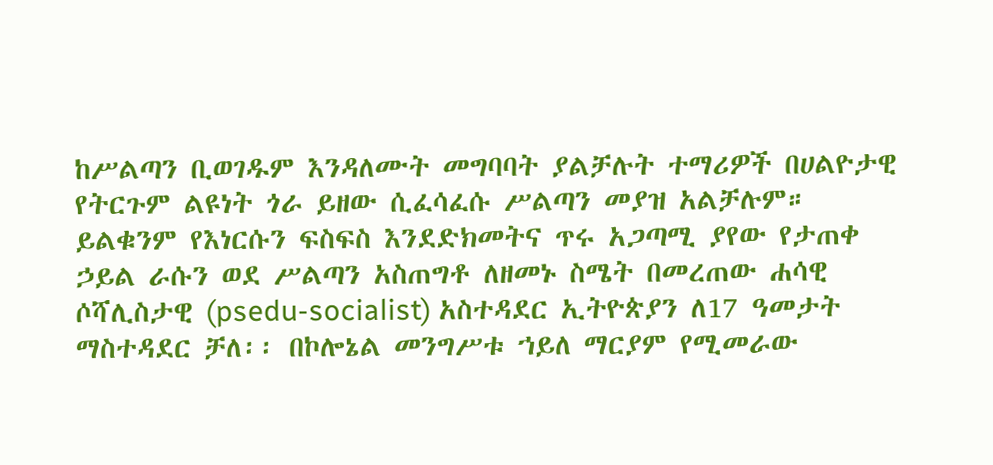ከሥልጣን ቢወገዱም እንዳለሙት መግባባት ያልቻሉት ተማሪዎች በሀልዮታዊ የትርጉም ልዩነት ጎራ ይዘው ሲፈሳፈሱ ሥልጣን መያዝ አልቻሉም። ይልቁንም የእነርሱን ፍስፍስ እንደድክመትና ጥሩ አጋጣሚ ያየው የታጠቀ ኃይል ራሱን ወደ ሥልጣን አስጠግቶ ለዘመኑ ስሜት በመረጠው ሐሳዊ ሶሻሊስታዊ (psedu-socialist) አስተዳደር ኢትዮጵያን ለ17 ዓመታት ማስተዳደር ቻለ፡፡ በኮሎኔል መንግሥቱ ኀይለ ማርያም የሚመራው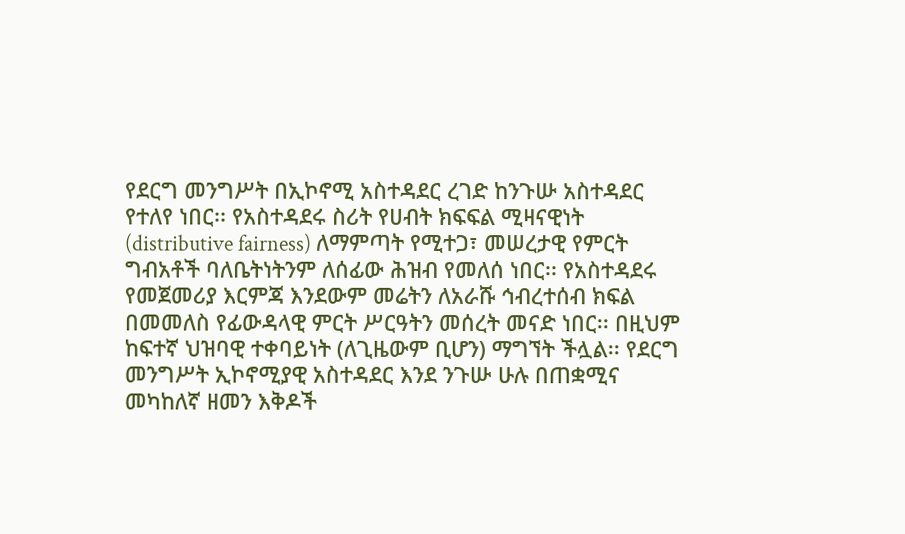የደርግ መንግሥት በኢኮኖሚ አስተዳደር ረገድ ከንጉሡ አስተዳደር የተለየ ነበር፡፡ የአስተዳደሩ ስሪት የሀብት ክፍፍል ሚዛናዊነት (distributive fairness) ለማምጣት የሚተጋ፣ መሠረታዊ የምርት ግብአቶች ባለቤትነትንም ለሰፊው ሕዝብ የመለሰ ነበር፡፡ የአስተዳደሩ የመጀመሪያ እርምጃ እንደውም መሬትን ለአራሹ ኅብረተሰብ ክፍል በመመለስ የፊውዳላዊ ምርት ሥርዓትን መሰረት መናድ ነበር፡፡ በዚህም ከፍተኛ ህዝባዊ ተቀባይነት (ለጊዜውም ቢሆን) ማግኘት ችሏል፡፡ የደርግ መንግሥት ኢኮኖሚያዊ አስተዳደር እንደ ንጉሡ ሁሉ በጠቋሚና መካከለኛ ዘመን እቅዶች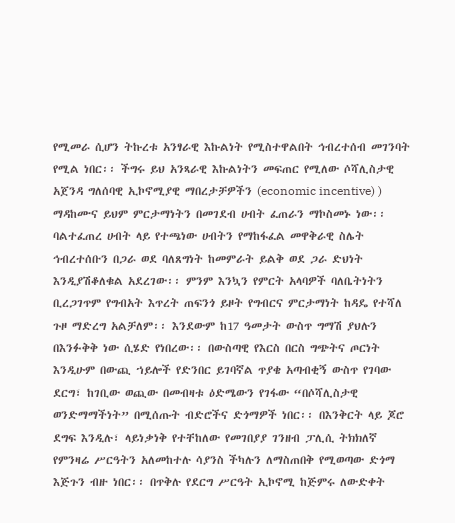የሚመራ ሲሆን ትኩረቱ አንፃራዊ እኩልነት የሚስተዋልበት ኅብረተሰብ መገንባት የሚል ነበር፡፡ ችግሩ ይህ አንጻራዊ እኩልነትን መፍጠር የሚለው ሶሻሊስታዊ አጀንዳ ግለሰባዊ ኢኮኖሚያዊ ማበረታቻዎችን (economic incentive) ) ማዳከሙና ይህም ምርታማነትን በመገደብ ሀብት ፈጠራን ማኮስመኑ ነው፡፡ ባልተፈጠረ ሀብት ላይ የተጫነው ሀብትን የማከፋፈል መዋቅራዊ ስሌት ኅብረተሰቡን በጋራ ወደ ባለጸግነት ከመምራት ይልቅ ወደ ጋራ ድህነት እንዲያሽቆለቁል አደረገው፡፡ ምንም እንኳን የምርት አላባዎች ባለቤትነትን ቢረጋገጥም የግብአት እጥረት ጠፍንጎ ይዞት የግብርና ምርታማነት ከዳዴ የተሻለ ጉዞ ማድረግ አልቻለም፡፡ እንደውም ከ17 ዓመታት ውስጥ ግማሽ ያህሉን በእንፉቅቅ ነው ሲሄድ የነበረው፡፡ በውስጣዊ የእርስ በርስ ግጭትና ጦርነት እንዲሁም በውጪ ኀይሎች የድንበር ይገባኛል ጥያቄ አጣብቂኝ ውስጥ የገባው ደርግ፣ ከገቢው ወጪው በመብዛቱ ዕድሜውን የገፋው “በሶሻሊስታዊ ወንድማማችነት” በሚሰጡት ብድሮችና ድጎማዎች ነበር፡፡ በእንቅርት ላይ ጆሮ ደግፍ እንዲሉ፣ ላይነቃነቅ የተቸከለው የመገበያያ ገንዘብ ፓሊሲ ትክክለኛ የምንዛሬ ሥርዓትን አለመከተሉ ሳያንስ ችካሉን ለማስጠበቅ የሚወጣው ድጎማ እጅጉን ብዙ ነበር፡፡ በጥቅሉ የደርግ ሥርዓት ኢኮኖሚ ከጅምሩ ለውድቀት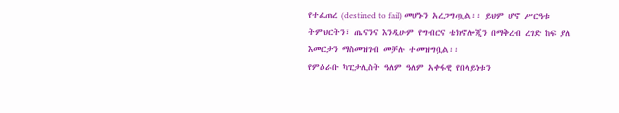የተፈጠረ (destined to fail) መሆኑን አረጋግጧል፡፡ ይህም ሆኖ ሥርዓቱ ትምህርትን፣ ጤናንና እንዲሁም የግብርና ቴክኖሎጂን በማቅረብ ረገድ ከፍ ያለ እመርታን ማስመዝገብ መቻሉ ተመዝግቧል፡፡
የምዕራቡ ካፒታሊስት ዓለም ዓለም አቀፋዊ የበላይነቱን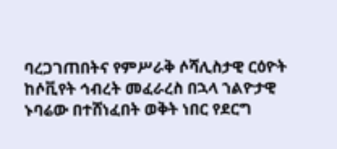ባረጋገጠበትና የምሥራቅ ሶሻሊስታዊ ርዕዮት ከሶቪየት ኅብረት መፈራረስ በኋላ ኀልዮታዊ ኑባሬው በተሸነፈበት ወቅት ነበር የደርግ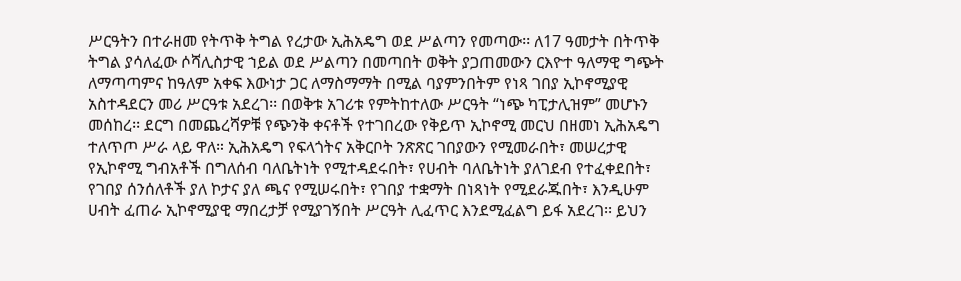ሥርዓትን በተራዘመ የትጥቅ ትግል የረታው ኢሕአዴግ ወደ ሥልጣን የመጣው፡፡ ለ17 ዓመታት በትጥቅ ትግል ያሳለፈው ሶሻሊስታዊ ኀይል ወደ ሥልጣን በመጣበት ወቅት ያጋጠመውን ርእዮተ ዓለማዊ ግጭት ለማጣጣምና ከዓለም አቀፍ እውነታ ጋር ለማስማማት በሚል ባያምንበትም የነጻ ገበያ ኢኮኖሚያዊ አስተዳደርን መሪ ሥርዓቱ አደረገ፡፡ በወቅቱ አገሪቱ የምትከተለው ሥርዓት “ነጭ ካፒታሊዝም” መሆኑን መሰከረ፡፡ ደርግ በመጨረሻዎቹ የጭንቅ ቀናቶች የተገበረው የቅይጥ ኢኮኖሚ መርህ በዘመነ ኢሕአዴግ ተለጥጦ ሥራ ላይ ዋለ። ኢሕአዴግ የፍላጎትና አቅርቦት ንጽጽር ገበያውን የሚመራበት፣ መሠረታዊ የኢኮኖሚ ግብአቶች በግለሰብ ባለቤትነት የሚተዳደሩበት፣ የሀብት ባለቤትነት ያለገደብ የተፈቀደበት፣ የገበያ ሰንሰለቶች ያለ ኮታና ያለ ጫና የሚሠሩበት፣ የገበያ ተቋማት በነጻነት የሚደራጁበት፣ እንዲሁም ሀብት ፈጠራ ኢኮኖሚያዊ ማበረታቻ የሚያገኝበት ሥርዓት ሊፈጥር እንደሚፈልግ ይፋ አደረገ፡፡ ይህን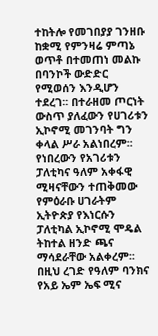ተከትሎ የመገበያያ ገንዘቡ ከቋሚ የምንዛሬ ምጣኔ ወጥቶ በተመጠነ መልኩ በባንኮች ውድድር የሚወሰን እንዲሆን ተደረገ፡፡ በተራዘመ ጦርነት ውስጥ ያለፈውን የሀገሪቱን ኢኮኖሚ መገንባት ግን ቀላል ሥራ አልነበረም፡፡ የነበረውን የአገሪቱን ፓለቲካና ዓለም አቀፋዊ ሚዛናቸውን ተጠቅመው የምዕራቡ ሀገራትም ኢትዮጵያ የእነርሱን ፓለቲካል ኢኮኖሚ ሞዴል ትከተል ዘንድ ጫና ማሳደራቸው አልቀረም፡፡ በዚህ ረገድ የዓለም ባንክና የአይ ኤም ኤፍ ሚና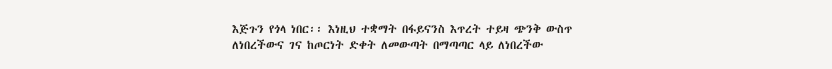እጅጉን የጎላ ነበር፡፡ እነዚህ ተቋማት በፋይናንስ እጥረት ተይዛ ጭንቅ ውስጥ ለነበረችውና ገና ከጦርነት ድቀት ለመውጣት በማጣጣር ላይ ለነበረችው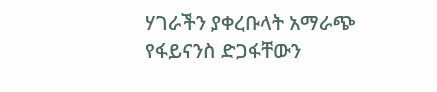ሃገራችን ያቀረቡላት አማራጭ የፋይናንስ ድጋፋቸውን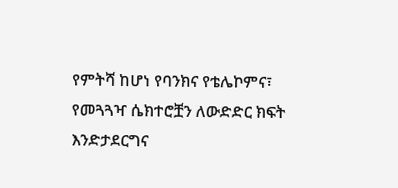የምትሻ ከሆነ የባንክና የቴሌኮምና፣ የመጓጓዣ ሴክተሮቿን ለውድድር ክፍት እንድታደርግና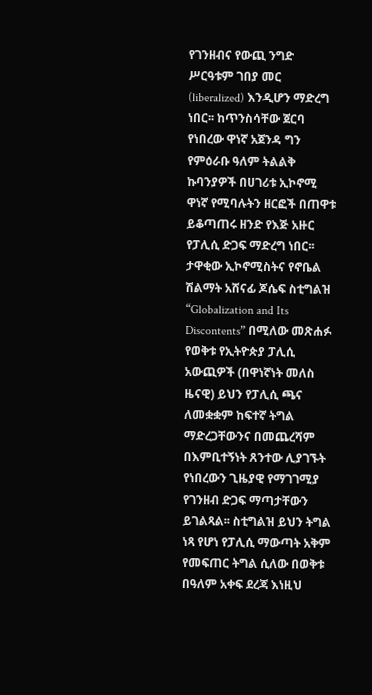የገንዘብና የውጪ ንግድ ሥርዓቱም ገበያ መር (liberalized) እንዲሆን ማድረግ ነበር፡፡ ከጥንስሳቸው ጀርባ የነበረው ዋነኛ አጀንዳ ግን የምዕራቡ ዓለም ትልልቅ ኩባንያዎች በሀገሪቱ ኢኮኖሚ ዋነኛ የሚባሉትን ዘርፎች በጠዋቱ ይቆጣጠሩ ዘንድ የእጅ አዙር የፓሊሲ ድጋፍ ማድረግ ነበር፡፡ ታዋቂው ኢኮኖሚስትና የኖቤል ሽልማት አሸናፊ ጆሴፍ ስቲግልዝ “Globalization and Its Discontents” በሚለው መጽሐፉ የወቅቱ የኢትዮጵያ ፓሊሲ አውጪዎች (በዋነኛነት መለስ ዜናዊ) ይህን የፓሊሲ ጫና ለመቋቋም ከፍተኛ ትግል ማድረጋቸውንና በመጨረሻም በእምቢተኝነት ጸንተው ሊያገኙት የነበረውን ጊዜያዊ የማገገሚያ የገንዘብ ድጋፍ ማጣታቸውን ይገልጻል፡፡ ስቲግልዝ ይህን ትግል ነጻ የሆነ የፓሊሲ ማውጣት አቅም የመፍጠር ትግል ሲለው በወቅቱ በዓለም አቀፍ ደረጃ እነዚህ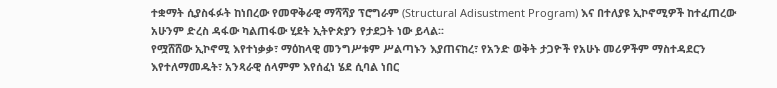ተቋማት ሲያስፋፉት ከነበረው የመዋቅራዊ ማሻሻያ ፕሮግራም (Structural Adisustment Program) እና በተለያዩ ኢኮኖሚዎች ከተፈጠረው አሁንም ድረስ ዳፋው ካልጠፋው ሂደት ኢትዮጵያን የታደጋት ነው ይላል፡፡
የሟሸሸው ኢኮኖሚ እየተነቃቃ፣ ማዕከላዊ መንግሥቱም ሥልጣኑን እያጠናከረ፣ የአንድ ወቅት ታጋዮች የአሁኑ መሪዎችም ማስተዳደርን እየተለማመዱት፣ አንጻራዊ ሰላምም እየሰፈነ ሄደ ሲባል ነበር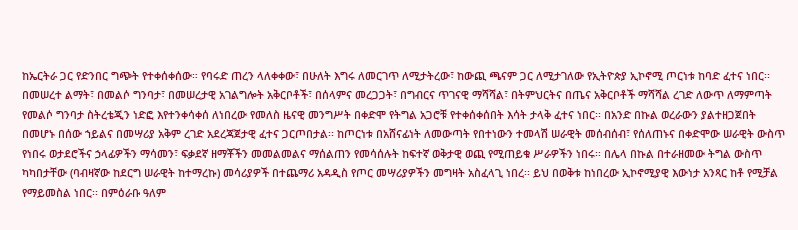ከኤርትራ ጋር የድንበር ግጭት የተቀሰቀሰው። የባሩድ ጠረን ላለቀቀው፣ በሁለት እግሩ ለመርገጥ ለሚታትረው፣ ከውጪ ጫናም ጋር ለሚታገለው የኢትዮጵያ ኢኮኖሚ ጦርነቱ ከባድ ፈተና ነበር፡፡ በመሠረተ ልማት፣ በመልሶ ግንባታ፣ በመሠረታዊ አገልግሎት አቅርቦቶች፣ በሰላምና መረጋጋት፣ በግብርና ጥገናዊ ማሻሻል፣ በትምህርትና በጤና አቅርቦቶች ማሻሻል ረገድ ለውጥ ለማምጣት የመልሶ ግንባታ ስትረቴጂን ነድፎ እየተንቀሳቀሰ ለነበረው የመለስ ዜናዊ መንግሥት በቀድሞ የትግል አጋሮቹ የተቀሰቀሰበት እሳት ታላቅ ፈተና ነበር፡፡ በአንድ በኩል ወረራውን ያልተዘጋጀበት በመሆኑ በሰው ኀይልና በመሣሪያ አቅም ረገድ አደረጃጀታዊ ፈተና ጋርጦበታል፡፡ ከጦርነቱ በአሸናፊነት ለመውጣት የበተነውን ተመላሽ ሠራዊት መሰብሰብ፣ የሰለጠኑና በቀድሞው ሠራዊት ውስጥ የነበሩ ወታደሮችና ኃላፊዎችን ማሳመን፣ ፍቃደኛ ዘማቾችን መመልመልና ማሰልጠን የመሳሰሉት ከፍተኛ ወቅታዊ ወጪ የሚጠይቁ ሥራዎችን ነበሩ፡፡ በሌላ በኩል በተራዘመው ትግል ውስጥ ካካበታቸው (ባብዛኛው ከደርግ ሠራዊት ከተማረኩ) መሳሪያዎች በተጨማሪ አዳዲስ የጦር መሣሪያዎችን መግዛት አስፈላጊ ነበረ፡፡ ይህ በወቅቱ ከነበረው ኢኮኖሚያዊ እውነታ አንጻር ከቶ የሚቻል የማይመስል ነበር፡፡ በምዕራቡ ዓለም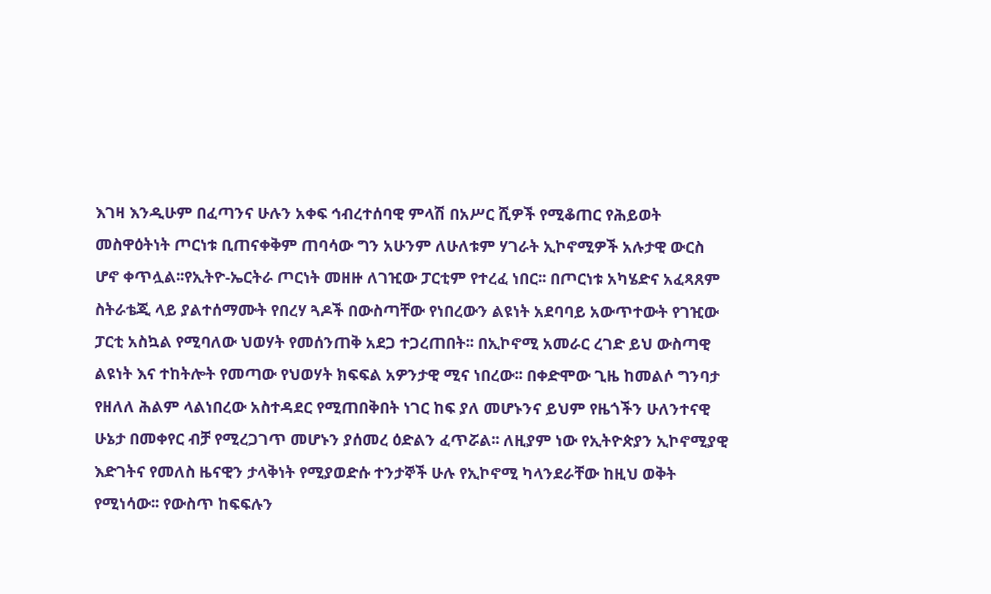እገዛ እንዲሁም በፈጣንና ሁሉን አቀፍ ኅብረተሰባዊ ምላሽ በአሥር ሺዎች የሚቆጠር የሕይወት መስዋዕትነት ጦርነቱ ቢጠናቀቅም ጠባሳው ግን አሁንም ለሁለቱም ሃገራት ኢኮኖሚዎች አሉታዊ ውርስ ሆኖ ቀጥሏል፡፡የኢትዮ-ኤርትራ ጦርነት መዘዙ ለገዢው ፓርቲም የተረፈ ነበር፡፡ በጦርነቱ አካሄድና አፈጻጸም ስትራቴጂ ላይ ያልተሰማሙት የበረሃ ጓዶች በውስጣቸው የነበረውን ልዩነት አደባባይ አውጥተውት የገዢው ፓርቲ አስኳል የሚባለው ህወሃት የመሰንጠቅ አደጋ ተጋረጠበት፡፡ በኢኮኖሚ አመራር ረገድ ይህ ውስጣዊ ልዩነት እና ተከትሎት የመጣው የህወሃት ክፍፍል አዎንታዊ ሚና ነበረው፡፡ በቀድሞው ጊዜ ከመልሶ ግንባታ የዘለለ ሕልም ላልነበረው አስተዳደር የሚጠበቅበት ነገር ከፍ ያለ መሆኑንና ይህም የዜጎችን ሁለንተናዊ ሁኔታ በመቀየር ብቻ የሚረጋገጥ መሆኑን ያሰመረ ዕድልን ፈጥሯል፡፡ ለዚያም ነው የኢትዮጵያን ኢኮኖሚያዊ እድገትና የመለስ ዜናዊን ታላቅነት የሚያወድሱ ተንታኞች ሁሉ የኢኮኖሚ ካላንደራቸው ከዚህ ወቅት የሚነሳው፡፡ የውስጥ ከፍፍሉን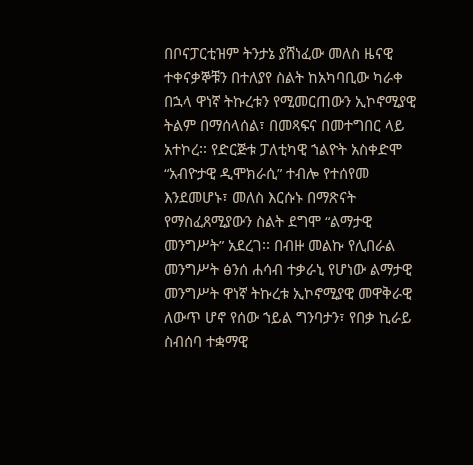በቦናፓርቲዝም ትንታኔ ያሸነፈው መለስ ዜናዊ ተቀናቃኞቹን በተለያየ ስልት ከአካባቢው ካራቀ በኋላ ዋነኛ ትኩረቱን የሚመርጠውን ኢኮኖሚያዊ ትልም በማሰላሰል፣ በመጻፍና በመተግበር ላይ አተኮረ፡፡ የድርጅቱ ፓለቲካዊ ኀልዮት አስቀድሞ “አብዮታዊ ዲሞክራሲ” ተብሎ የተሰየመ እንደመሆኑ፣ መለስ እርሱኑ በማጽናት የማስፈጸሚያውን ስልት ደግሞ “ልማታዊ መንግሥት” አደረገ፡፡ በብዙ መልኩ የሊበራል መንግሥት ፅንሰ ሐሳብ ተቃራኒ የሆነው ልማታዊ መንግሥት ዋነኛ ትኩረቱ ኢኮኖሚያዊ መዋቅራዊ ለውጥ ሆኖ የሰው ኀይል ግንባታን፣ የበቃ ኪራይ ስብሰባ ተቋማዊ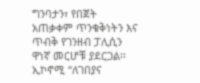ግንባታን፣ የበጀት አጠቃቀም ጥንቁቅነትን እና ጥብቅ የገንዘብ ፓሊሲን ዋነኛ መርሆቹ ያደርጋል፡፡ ኢኮኖሚ “ለገበያና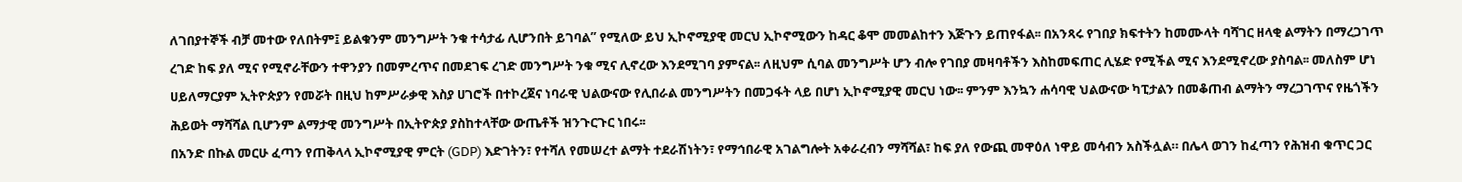ለገበያተኞች ብቻ መተው የለበትም፤ ይልቁንም መንግሥት ንቁ ተሳታፊ ሊሆንበት ይገባል” የሚለው ይህ ኢኮኖሚያዊ መርህ ኢኮኖሚውን ከዳር ቆሞ መመልከተን እጅጉን ይጠየፋል፡፡ በአንጻሩ የገበያ ክፍተትን ከመሙላት ባሻገር ዘላቂ ልማትን በማረጋገጥ ረገድ ከፍ ያለ ሚና የሚኖራቸውን ተዋንያን በመምረጥና በመደገፍ ረገድ መንግሥት ንቁ ሚና ሊኖረው እንደሚገባ ያምናል፡፡ ለዚህም ሲባል መንግሥት ሆን ብሎ የገበያ መዛባቶችን እስከመፍጠር ሊሄድ የሚችል ሚና እንደሚኖረው ያስባል፡፡ መለስም ሆነ ሀይለማርያም ኢትዮጵያን የመሯት በዚህ ከምሥራቃዊ እስያ ሀገሮች በተኮረጀና ነባራዊ ህልውናው የሊበራል መንግሥትን በመጋፋት ላይ በሆነ ኢኮኖሚያዊ መርህ ነው፡፡ ምንም እንኳን ሐሳባዊ ህልውናው ካፒታልን በመቆጠብ ልማትን ማረጋገጥና የዜጎችን ሕይወት ማሻሻል ቢሆንም ልማታዊ መንግሥት በኢትዮጵያ ያስከተላቸው ውጤቶች ዝንጉርጉር ነበሩ፡፡
በአንድ በኩል መርሁ ፈጣን የጠቅላላ ኢኮኖሚያዊ ምርት (GDP) እድገትን፣ የተሻለ የመሠረተ ልማት ተደራሽነትን፣ የማኅበራዊ አገልግሎት አቀራረብን ማሻሻል፣ ከፍ ያለ የውጪ መዋዕለ ነዋይ መሳብን አስችሏል። በሌላ ወገን ከፈጣን የሕዝብ ቁጥር ጋር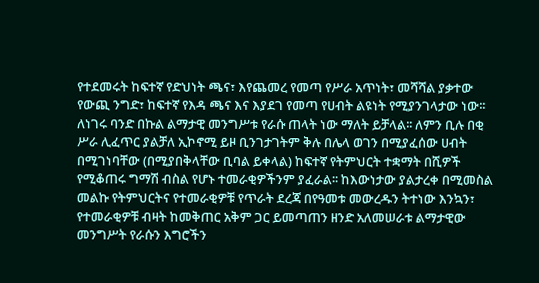የተደመሩት ከፍተኛ የድህነት ጫና፣ እየጨመረ የመጣ የሥራ አጥነት፣ መሻሻል ያቃተው የውጪ ንግድ፣ ከፍተኛ የእዳ ጫና እና እያደገ የመጣ የሀብት ልዩነት የሚያንገላታው ነው፡፡ ለነገሩ ባንድ በኩል ልማታዊ መንግሥቱ የራሱ ጠላት ነው ማለት ይቻላል፡፡ ለምን ቢሉ በቂ ሥራ ሊፈጥር ያልቻለ ኢኮኖሚ ይዞ ቢንገታገትም ቅሉ በሌላ ወገን በሚያፈሰው ሀብት በሚገነባቸው (በሚያበቅላቸው ቢባል ይቀላል) ከፍተኛ የትምህርት ተቋማት በሺዎች የሚቆጠሩ ግማሽ ብስል የሆኑ ተመራቂዎችንም ያፈራል፡፡ ከእውነታው ያልታረቀ በሚመስል መልኩ የትምህርትና የተመራቂዎቹ የጥራት ደረጃ በየዓመቱ መውረዱን ትተነው እንኳን፣ የተመራቂዎቹ ብዛት ከመቅጠር አቅም ጋር ይመጣጠን ዘንድ አለመሠራቱ ልማታዊው መንግሥት የራሱን እግሮችን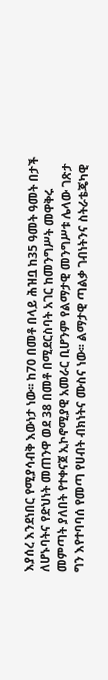እያሰረ እንደነበር የሚያሳብቅ እውነታ ነው፡፡ ከ70 በመቶ በላይ ሕዝቧ ከ35 ዓመት ዓመት በታች ለሆኑባትና የድህነት መጠንዋ ወደ 38 በመቶ በሚደርስባት አገር ከመንግሥት መዋቅሩ መምጣት ያለበት የተቀናጀ ኢኮኖሚያዊ አመራር ቢሆንም የልማታዊ መንግሥቱ ሌላው ገጽታ ግን እየተባባሰ የመጣ የሀብት ብክነትና ሙስና ነው፡፡ ልማታዊ ጣልቃ ገብነትንና ስትራቴጄካዊ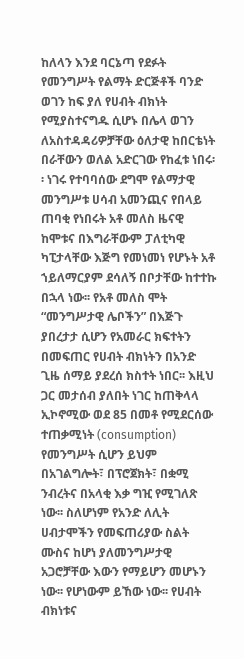ከለላን እንደ ባርኔጣ የደፉት የመንግሥት የልማት ድርጅቶች ባንድ ወገን ከፍ ያለ የሀብት ብክነት የሚያስተናግዱ ሲሆኑ በሌላ ወገን ለአስተዳዳሪዎቻቸው ዕለታዊ ከበርቴነት በራቸውን ወለል አድርገው የከፈቱ ነበሩ፡፡ ነገሩ የተባባሰው ደግሞ የልማታዊ መንግሥቱ ሀሳብ አመንጪና የበላይ ጠባቂ የነበሩት አቶ መለስ ዜናዊ ከሞቱና በእግራቸውም ፓለቲካዊ ካፒታላቸው እጅግ የመነመነ የሆኑት አቶ ኀይለማርያም ደሳለኝ በቦታቸው ከተተኩ በኋላ ነው፡፡ የአቶ መለስ ሞት “መንግሥታዊ ሌቦችን” በእጅጉ ያበረታታ ሲሆን የአመራር ክፍተትን በመፍጠር የሀብት ብክነትን በአንድ ጊዜ ሰማይ ያደረሰ ክስተት ነበር፡፡ እዚህ ጋር መታሰብ ያለበት ነገር ከጠቅላላ ኢኮኖሚው ወደ 85 በመቶ የሚደርሰው ተጠቃሚነት (consumption) የመንግሥት ሲሆን ይህም በአገልግሎት፣ በፕሮጀክት፣ በቋሚ ንብረትና በአላቂ እቃ ግዢ የሚገለጽ ነው፡፡ ስለሆነም የአንድ ለሊት ሀብታሞችን የመፍጠሪያው ስልት ሙስና ከሆነ ያለመንግሥታዊ አጋሮቻቸው እውን የማይሆን መሆኑን ነው፡፡ የሆነውም ይኸው ነው፡፡ የሀብት ብክነቱና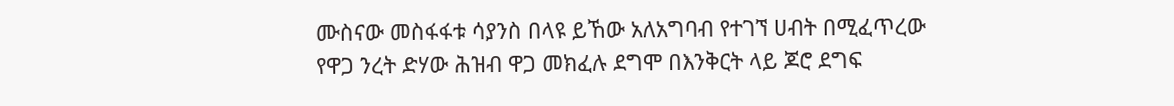ሙስናው መስፋፋቱ ሳያንስ በላዩ ይኸው አለአግባብ የተገኘ ሀብት በሚፈጥረው የዋጋ ንረት ድሃው ሕዝብ ዋጋ መክፈሉ ደግሞ በእንቅርት ላይ ጆሮ ደግፍ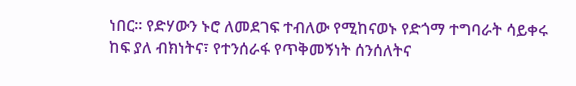ነበር፡፡ የድሃውን ኑሮ ለመደገፍ ተብለው የሚከናወኑ የድጎማ ተግባራት ሳይቀሩ ከፍ ያለ ብክነትና፣ የተንሰራፋ የጥቅመኝነት ሰንሰለትና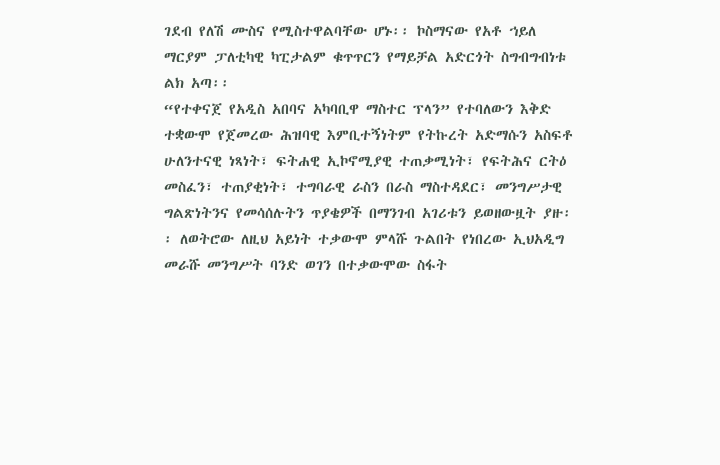ገደብ የለሽ ሙስና የሚስተዋልባቸው ሆኑ፡፡ ኮስማናው የአቶ ኀይለ ማርያም ፓለቲካዊ ካፒታልም ቁጥጥርን የማይቻል አድርጎት ስግብግብነቱ ልክ አጣ፡፡
“የተቀናጀ የአዲስ አበባና አካባቢዋ ማስተር ፕላን” የተባለውን እቅድ ተቋውሞ የጀመረው ሕዝባዊ እምቢተኝነትም የትኩረት አድማሱን አስፍቶ ሁለንተናዊ ነጻነት፣ ፍትሐዊ ኢኮኖሚያዊ ተጠቃሚነት፣ የፍትሕና ርትዕ መስፈን፣ ተጠያቂነት፣ ተግባራዊ ራስን በራስ ማስተዳደር፣ መንግሥታዊ ግልጽነትንና የመሳሰሉትን ጥያቄዎች በማንገብ አገሪቱን ይወዘውዟት ያዙ፡፡ ለወትሮው ለዚህ አይነት ተቃውሞ ምላሹ ጉልበት የነበረው ኢህአዲግ መራሹ መንግሥት ባንድ ወገን በተቃውሞው ስፋት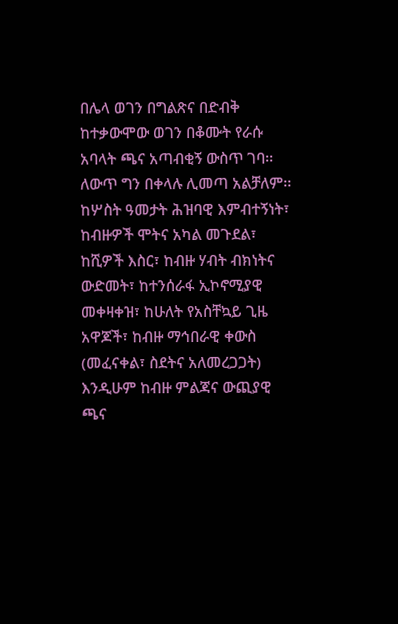በሌላ ወገን በግልጽና በድብቅ ከተቃውሞው ወገን በቆሙት የራሱ አባላት ጫና አጣብቂኝ ውስጥ ገባ፡፡ ለውጥ ግን በቀላሉ ሊመጣ አልቻለም፡፡ ከሦስት ዓመታት ሕዝባዊ እምብተኝነት፣ ከብዙዎች ሞትና አካል መጉደል፣ ከሺዎች እስር፣ ከብዙ ሃብት ብክነትና ውድመት፣ ከተንሰራፋ ኢኮኖሚያዊ መቀዛቀዝ፣ ከሁለት የአስቸኳይ ጊዜ አዋጆች፣ ከብዙ ማኅበራዊ ቀውስ (መፈናቀል፣ ስደትና አለመረጋጋት) እንዲሁም ከብዙ ምልጃና ውጪያዊ ጫና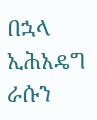በኋላ ኢሕአዴግ ራሱን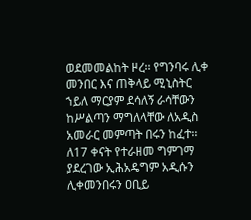ወደመመልከት ዞረ፡፡ የግንባሩ ሊቀ መንበር እና ጠቅላይ ሚኒስትር ኀይለ ማርያም ደሳለኝ ራሳቸውን ከሥልጣን ማግለላቸው ለአዲስ አመራር መምጣት በሩን ከፈተ፡፡ ለ17 ቀናት የተራዘመ ግምገማ ያደረገው ኢሕአዴግም አዲሱን ሊቀመንበሩን ዐቢይ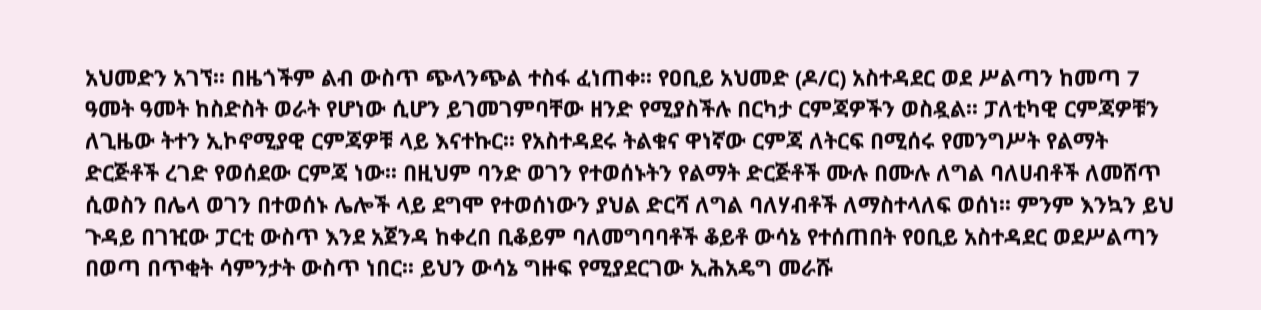አህመድን አገኘ፡፡ በዜጎችም ልብ ውስጥ ጭላንጭል ተስፋ ፈነጠቀ፡፡ የዐቢይ አህመድ (ዶ/ር) አስተዳደር ወደ ሥልጣን ከመጣ 7 ዓመት ዓመት ከስድስት ወራት የሆነው ሲሆን ይገመገምባቸው ዘንድ የሚያስችሉ በርካታ ርምጃዎችን ወስዷል፡፡ ፓለቲካዊ ርምጃዎቹን ለጊዜው ትተን ኢኮኖሚያዊ ርምጃዎቹ ላይ እናተኩር፡፡ የአስተዳደሩ ትልቁና ዋነኛው ርምጃ ለትርፍ በሚሰሩ የመንግሥት የልማት ድርጅቶች ረገድ የወሰደው ርምጃ ነው፡፡ በዚህም ባንድ ወገን የተወሰኑትን የልማት ድርጅቶች ሙሉ በሙሉ ለግል ባለሀብቶች ለመሸጥ ሲወስን በሌላ ወገን በተወሰኑ ሌሎች ላይ ደግሞ የተወሰነውን ያህል ድርሻ ለግል ባለሃብቶች ለማስተላለፍ ወሰነ፡፡ ምንም እንኳን ይህ ጉዳይ በገዢው ፓርቲ ውስጥ እንደ አጀንዳ ከቀረበ ቢቆይም ባለመግባባቶች ቆይቶ ውሳኔ የተሰጠበት የዐቢይ አስተዳደር ወደሥልጣን በወጣ በጥቂት ሳምንታት ውስጥ ነበር፡፡ ይህን ውሳኔ ግዙፍ የሚያደርገው ኢሕአዴግ መራሹ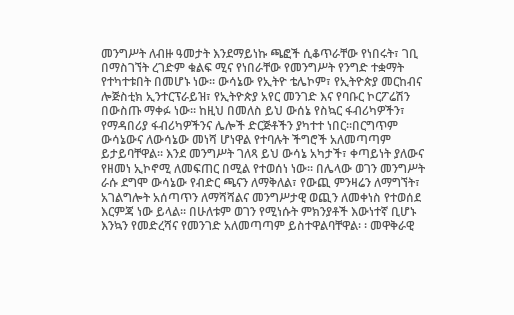መንግሥት ለብዙ ዓመታት እንደማይነኩ ጫፎች ሲቆጥራቸው የነበሩት፣ ገቢ በማስገኘት ረገድም ቁልፍ ሚና የነበራቸው የመንግሥት የንግድ ተቋማት የተካተቱበት በመሆኑ ነው። ውሳኔው የኢትዮ ቴሌኮም፣ የኢትዮጵያ መርከብና ሎጅስቲክ ኢንተርፕራይዝ፣ የኢትዮጵያ አየር መንገድ እና የባቡር ኮርፖሬሽን በውስጡ ማቀፉ ነው፡፡ ከዚህ በመለስ ይህ ውሰኔ የስኳር ፋብሪካዎችን፣ የማዳበሪያ ፋብሪካዎችንና ሌሎች ድርጅቶችን ያካተተ ነበር፡፡በርግጥም ውሳኔውና ለውሳኔው መነሻ ሆነዋል የተባሉት ችግሮች አለመጣጣም ይታይባቸዋል፡፡ እንደ መንግሥት ገለጻ ይህ ውሳኔ አካታች፣ ቀጣይነት ያለውና የዘመነ ኢኮኖሚ ለመፍጠር በሚል የተወሰነ ነው፡፡ በሌላው ወገን መንግሥት ራሱ ደግሞ ውሳኔው የብድር ጫናን ለማቅለል፣ የውጪ ምንዛሬን ለማግኘት፣ አገልግሎት አሰጣጥን ለማሻሻልና መንግሥታዊ ወጪን ለመቀነስ የተወሰደ እርምጃ ነው ይላል፡፡ በሁለቱም ወገን የሚነሱት ምክንያቶች እውነተኛ ቢሆኑ እንኳን የመድረሻና የመንገድ አለመጣጣም ይስተዋልባቸዋል፡ ፡ መዋቅራዊ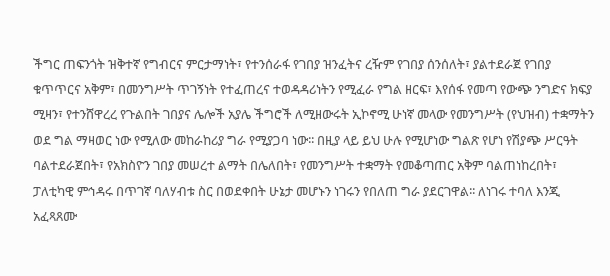ችግር ጠፍንጎት ዝቅተኛ የግብርና ምርታማነት፣ የተንሰራፋ የገበያ ዝንፈትና ረዥም የገበያ ሰንሰለት፣ ያልተደራጀ የገበያ ቁጥጥርና አቅም፣ በመንግሥት ጥገኝነት የተፈጠረና ተወዳዳሪነትን የሚፈራ የግል ዘርፍ፣ እየሰፋ የመጣ የውጭ ንግድና ክፍያ ሚዛን፣ የተንሸዋረረ የጉልበት ገበያና ሌሎች አያሌ ችግሮች ለሚዘውሩት ኢኮኖሚ ሁነኛ መላው የመንግሥት (የህዝብ) ተቋማትን ወደ ግል ማዛወር ነው የሚለው መከራከሪያ ግራ የሚያጋባ ነው፡፡ በዚያ ላይ ይህ ሁሉ የሚሆነው ግልጽ የሆነ የሽያጭ ሥርዓት ባልተደራጀበት፣ የአክስዮን ገበያ መሠረተ ልማት በሌለበት፣ የመንግሥት ተቋማት የመቆጣጠር አቅም ባልጠነከረበት፣ ፓለቲካዊ ምኅዳሩ በጥገኛ ባለሃብቱ ስር በወደቀበት ሁኔታ መሆኑን ነገሩን የበለጠ ግራ ያደርገዋል፡፡ ለነገሩ ተባለ እንጂ አፈጻጸሙ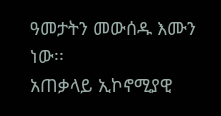ዓመታትን መውሰዱ እሙን ነው፡፡
አጠቃላይ ኢኮኖሚያዊ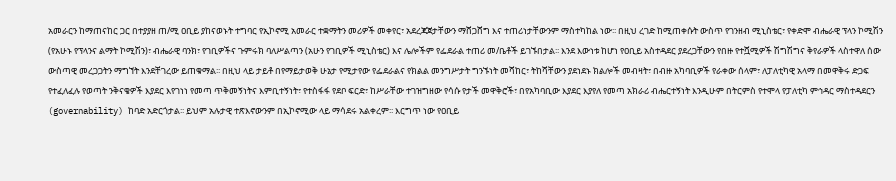አመራርን ከማጠናከር ጋር በተያያዘ ጠ/ሚ ዐቢይ ያከናወኑት ተግባር የኢኮኖሚ አመራር ተቋማትን መሪዎች መቀየር፣ አደረጃጀታቸውን ማሸጋሸግ እና ተጠሪነታቸውንም ማስተካከል ነው፡፡ በዚህ ረገድ ከሚጠቀሱት ውስጥ የገንዘብ ሚኒስቴር፣ የቀድሞ ብሔራዊ ፕላን ኮሚሽን (የአሁኑ የፕላንና ልማት ኮሚሽን)፣ ብሔራዊ ባንክ፣ የገቢዎችና ጉምሩክ ባለሥልጣን (አሁን የገቢዎች ሚኒስቴር) እና ሌሎችም የፌደራል ተጠሪ መ/ቤቶች ይገኙበታል፡፡ እንደ እውነቱ ከሆነ የዐቢይ አስተዳደር ያደረጋቸውን የበዙ የተሿሚዎች ሽግሽግና ቅየራዎች ላስተዋለ ሰው ውስጣዊ መረጋጋትን ማግኘት እንደቸገረው ይጠቁማል፡፡ በዚህ ላይ ታይቶ በየማይታወቅ ሁኔታ የሚታየው የፌደራልና የክልል መንግሥታት ግንኙነት መሻከር፣ ትከሻቸውን ያደነደኑ ክልሎች መብዛት፣ በብዙ አካባቢዎች የራቀው ሰላም፣ ለፓለቲካዊ አላማ በመዋቅሩ ድጋፍ የተፈለፈሉ የወጣት ንቅናቄዎች እያደር እየገነነ የመጣ ጥቅመኝነትና እምቢተኝነት፣ የተስፋፋ የደቦ ፍርድ፣ ከሥራቸው ተገዝግዘው የሳሱ የታች መዋቅሮች፣ በየአካባቢው እያደር እያየለ የመጣ አክራሪ ብሔርተኝነት እንዲሁም በትርምስ የተሞላ የፓለቲካ ምኅዳር ማስተዳደርን (governability) ከባድ አድርጎታል፡፡ ይህም አሉታዊ ተጽእኖውንም በኢኮኖሚው ላይ ማሳደሩ አልቀረም፡፡ እርግጥ ነው የዐቢይ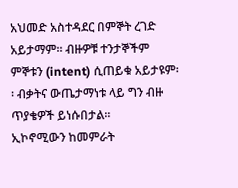አህመድ አስተዳደር በምኞት ረገድ አይታማም፡፡ ብዙዎቹ ተንታኞችም ምኞቱን (intent) ሲጠይቁ አይታዩም፡፡ ብቃትና ውጤታማነቱ ላይ ግን ብዙ ጥያቄዎች ይነሱበታል፡፡
ኢኮኖሚውን ከመምራት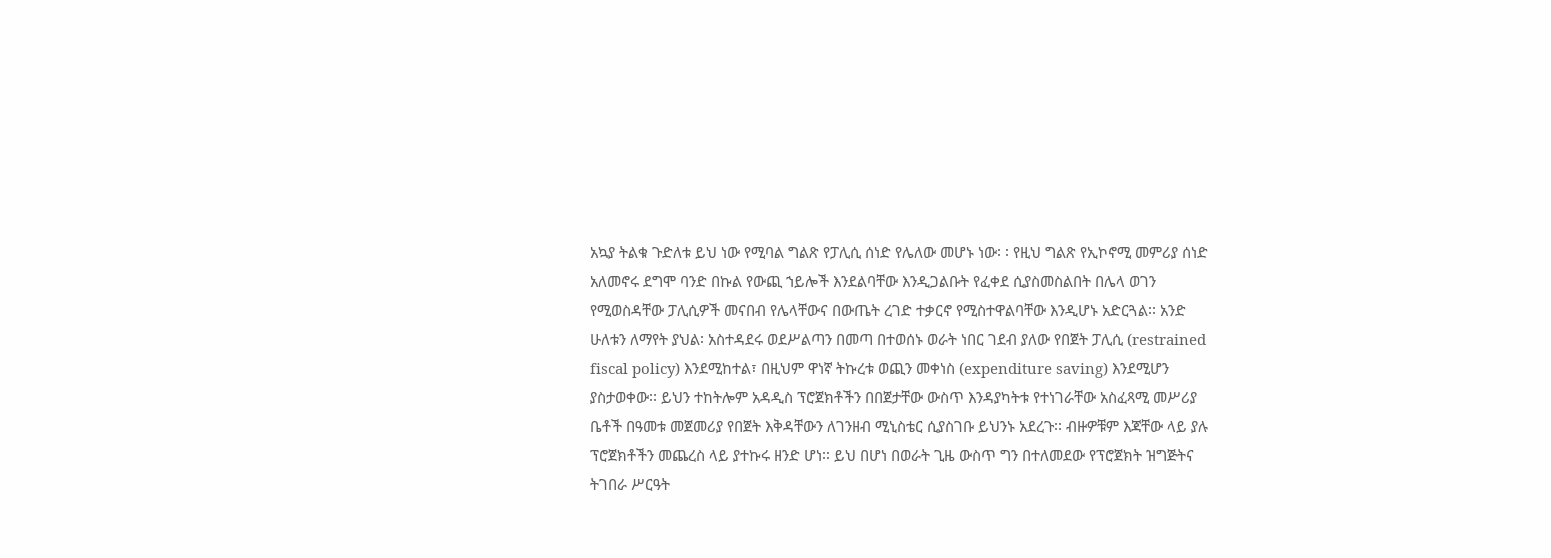አኳያ ትልቁ ጉድለቱ ይህ ነው የሚባል ግልጽ የፓሊሲ ሰነድ የሌለው መሆኑ ነው፡ ፡ የዚህ ግልጽ የኢኮኖሚ መምሪያ ሰነድ አለመኖሩ ደግሞ ባንድ በኩል የውጪ ኀይሎች እንደልባቸው እንዲጋልቡት የፈቀደ ሲያስመስልበት በሌላ ወገን የሚወስዳቸው ፓሊሲዎች መናበብ የሌላቸውና በውጤት ረገድ ተቃርኖ የሚስተዋልባቸው እንዲሆኑ አድርጓል፡፡ አንድ ሁለቱን ለማየት ያህል፡ አስተዳደሩ ወደሥልጣን በመጣ በተወሰኑ ወራት ነበር ገደብ ያለው የበጀት ፓሊሲ (restrained fiscal policy) እንደሚከተል፣ በዚህም ዋነኛ ትኩረቱ ወጪን መቀነስ (expenditure saving) እንደሚሆን ያስታወቀው፡፡ ይህን ተከትሎም አዳዲስ ፕሮጀክቶችን በበጀታቸው ውስጥ እንዳያካትቱ የተነገራቸው አስፈጻሚ መሥሪያ ቤቶች በዓመቱ መጀመሪያ የበጀት እቅዳቸውን ለገንዘብ ሚኒስቴር ሲያስገቡ ይህንኑ አደረጉ፡፡ ብዙዎቹም እጃቸው ላይ ያሉ ፕሮጀክቶችን መጨረስ ላይ ያተኩሩ ዘንድ ሆነ፡፡ ይህ በሆነ በወራት ጊዜ ውስጥ ግን በተለመደው የፕሮጀክት ዝግጅትና ትገበራ ሥርዓት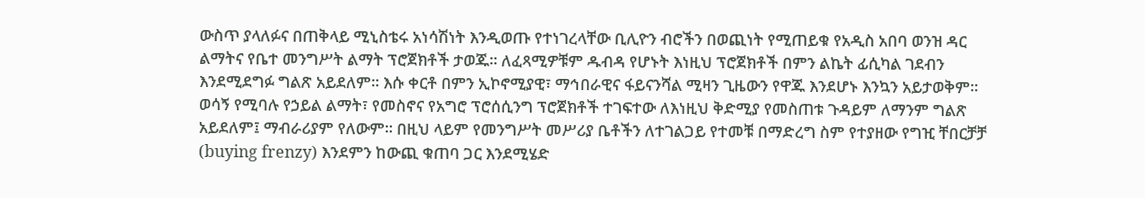ውስጥ ያላለፉና በጠቅላይ ሚኒስቴሩ አነሳሽነት እንዲወጡ የተነገረላቸው ቢሊዮን ብሮችን በወጪነት የሚጠይቁ የአዲስ አበባ ወንዝ ዳር ልማትና የቤተ መንግሥት ልማት ፕሮጀክቶች ታወጁ፡፡ ለፈጻሚዎቹም ዱብዳ የሆኑት እነዚህ ፕሮጀክቶች በምን ልኬት ፊሲካል ገደብን እንደሚደግፉ ግልጽ አይደለም፡፡ እሱ ቀርቶ በምን ኢኮኖሚያዊ፣ ማኅበራዊና ፋይናንሻል ሚዛን ጊዜውን የዋጁ እንደሆኑ እንኳን አይታወቅም፡፡ ወሳኝ የሚባሉ የኃይል ልማት፣ የመስኖና የአግሮ ፕሮሰሲንግ ፕሮጀክቶች ተገፍተው ለእነዚህ ቅድሚያ የመስጠቱ ጉዳይም ለማንም ግልጽ አይደለም፤ ማብራሪያም የለውም፡፡ በዚህ ላይም የመንግሥት መሥሪያ ቤቶችን ለተገልጋይ የተመቹ በማድረግ ስም የተያዘው የግዢ ቸበርቻቻ (buying frenzy) እንደምን ከውጪ ቁጠባ ጋር እንደሚሄድ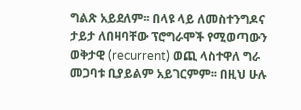ግልጽ አይደለም፡፡ በላዩ ላይ ለመስተንግዶና ታይታ ለበዛባቸው ፕሮግራሞች የሚወጣውን ወቅታዊ (recurrent) ወጪ ላስተዋለ ግራ መጋባቱ ቢያይልም አይገርምም፡፡ በዚህ ሁሉ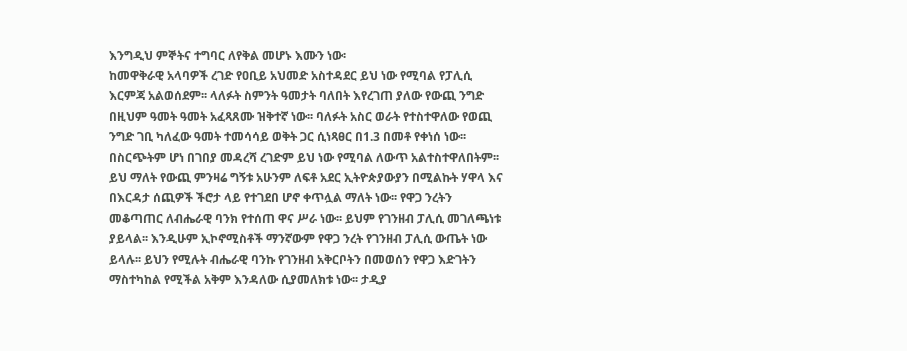እንግዲህ ምኞትና ተግባር ለየቅል መሆኑ እሙን ነው፡
ከመዋቅራዊ አላባዎች ረገድ የዐቢይ አህመድ አስተዳደር ይህ ነው የሚባል የፓሊሲ እርምጃ አልወሰደም፡፡ ላለፉት ስምንት ዓመታት ባለበት እየረገጠ ያለው የውጪ ንግድ በዚህም ዓመት ዓመት አፈጻጸሙ ዝቅተኛ ነው፡፡ ባለፉት አስር ወራት የተስተዋለው የወጪ ንግድ ገቢ ካለፈው ዓመት ተመሳሳይ ወቅት ጋር ሲነጻፀር በ1.3 በመቶ የቀነሰ ነው፡፡ በስርጭትም ሆነ በገበያ መዳረሻ ረገድም ይህ ነው የሚባል ለውጥ አልተስተዋለበትም፡፡ ይህ ማለት የውጪ ምንዛሬ ግኝቱ አሁንም ለፍቶ አደር ኢትዮጵያውያን በሚልኩት ሃዋላ እና በእርዳታ ሰጪዎች ችሮታ ላይ የተገደበ ሆኖ ቀጥሏል ማለት ነው፡፡ የዋጋ ንረትን መቆጣጠር ለብሔራዊ ባንክ የተሰጠ ዋና ሥራ ነው፡፡ ይህም የገንዘብ ፓሊሲ መገለጫነቱ ያይላል፡፡ እንዲሁም ኢኮኖሚስቶች ማንኛውም የዋጋ ንረት የገንዘብ ፓሊሲ ውጤት ነው ይላሉ፡፡ ይህን የሚሉት ብሔራዊ ባንኩ የገንዘብ አቅርቦትን በመወሰን የዋጋ እድገትን ማስተካከል የሚችል አቅም እንዳለው ሲያመለክቱ ነው፡፡ ታዲያ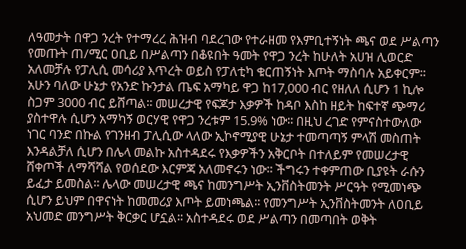ለዓመታት በዋጋ ንረት የተማረረ ሕዝብ ባደረገው የተራዘመ የእምቢተኝነት ጫና ወደ ሥልጣን የመጡት ጠ/ሚር ዐቢይ በሥልጣን በቆዩበት ዓመት የዋጋ ንረት ከሁለት አሀዝ ሊወርድ አለመቻሉ የፓሊሲ መሳሪያ እጥረት ወይስ የፓለቲካ ቁርጠኝነት እጦት ማስባሉ አይቀርም፡፡ አሁን ባለው ሁኔታ የአንድ ኩንታል ጤፍ አማካይ ዋጋ ከ17,000 ብር የዘለለ ሲሆን 1 ኪሎ ስጋም 3000 ብር ይሸጣል፡፡ መሠረታዊ የፍጆታ እቃዎች ከዳቦ እስከ ዘይት ከፍተኛ ጭማሪ ያስተዋሉ ሲሆን አማካኝ ወርሃዊ የዋጋ ንረቱም 15.9% ነው፡፡ በዚህ ረገድ የምናስተውለው ነገር ባንድ በኩል የገንዘብ ፓሊሲው ላለው ኢኮኖሚያዊ ሁኔታ ተመጣጣኝ ምላሽ መስጠት እንዳልቻለ ሲሆን በሌላ መልኩ አስተዳደሩ የእቃዎችን አቅርቦት በተለይም የመሠረታዊ ሸቀጦች ለማሻሻል የወሰደው እርምጃ አለመኖሩን ነው፡፡ ችግሩን ተቀምጠው ቢያዩት ራሱን ይፈታ ይመስል፡፡ ሌላው መሠረታዊ ጫና ከመንግሥት ኢንቨስትመንት ሥርዓት የሚመነጭ ሲሆን ይህም በዋናነት ከመመሪያ እጦት ይመነጫል፡፡ የመንግሥት ኢንቨስትመንት ለዐቢይ አህመድ መንግሥት ቅርቃር ሆኗል፡፡ አስተዳደሩ ወደ ሥልጣን በመጣበት ወቅት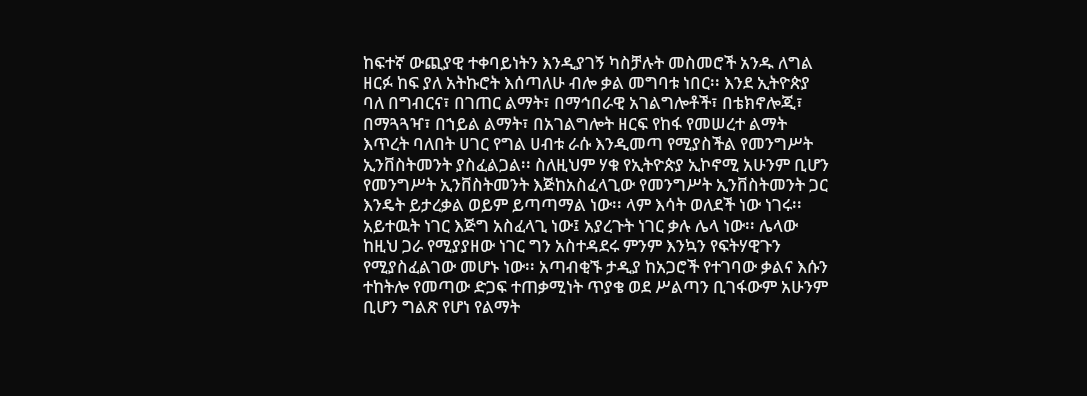ከፍተኛ ውጪያዊ ተቀባይነትን እንዲያገኝ ካስቻሉት መስመሮች አንዱ ለግል ዘርፉ ከፍ ያለ አትኩሮት እሰጣለሁ ብሎ ቃል መግባቱ ነበር፡፡ እንደ ኢትዮጵያ ባለ በግብርና፣ በገጠር ልማት፣ በማኅበራዊ አገልግሎቶች፣ በቴክኖሎጂ፣ በማጓጓዣ፣ በኀይል ልማት፣ በአገልግሎት ዘርፍ የከፋ የመሠረተ ልማት እጥረት ባለበት ሀገር የግል ሀብቱ ራሱ እንዲመጣ የሚያስችል የመንግሥት ኢንቨስትመንት ያስፈልጋል፡፡ ስለዚህም ሃቁ የኢትዮጵያ ኢኮኖሚ አሁንም ቢሆን የመንግሥት ኢንቨስትመንት እጅከአስፈላጊው የመንግሥት ኢንቨስትመንት ጋር እንዴት ይታረቃል ወይም ይጣጣማል ነው፡፡ ላም እሳት ወለደች ነው ነገሩ፡፡ አይተዉት ነገር እጅግ አስፈላጊ ነው፤ አያረጉት ነገር ቃሉ ሌላ ነው፡፡ ሌላው ከዚህ ጋራ የሚያያዘው ነገር ግን አስተዳደሩ ምንም እንኳን የፍትሃዊጉን የሚያስፈልገው መሆኑ ነው፡፡ አጣብቂኙ ታዲያ ከአጋሮች የተገባው ቃልና እሱን ተከትሎ የመጣው ድጋፍ ተጠቃሚነት ጥያቄ ወደ ሥልጣን ቢገፋውም አሁንም ቢሆን ግልጽ የሆነ የልማት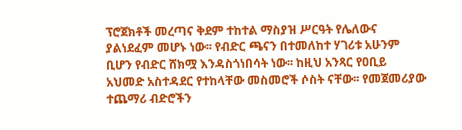ፕሮጀክቶች መረጣና ቅደም ተከተል ማስያዝ ሥርዓት የሌለውና ያልነደፈም መሆኑ ነው፡፡ የብድር ጫናን በተመለከተ ሃገሪቱ አሁንም ቢሆን የብድር ሸክሟ እንዳስጎነበሳት ነው፡፡ ከዚህ አንጻር የዐቢይ አህመድ አስተዳደር የተከላቸው መስመሮች ሶስት ናቸው፡፡ የመጀመሪያው ተጨማሪ ብድሮችን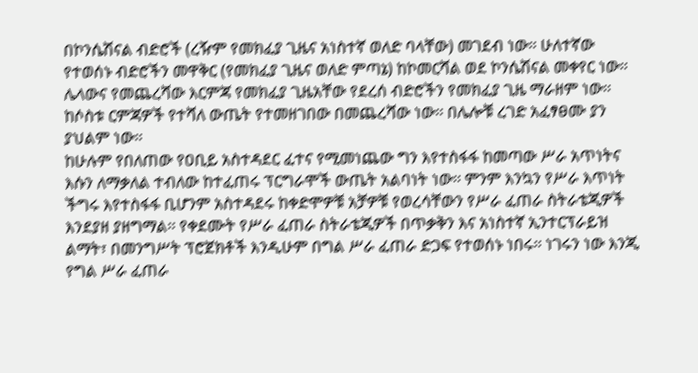በኮንሴሽናል ብድሮች (ረዥም የመክፈያ ጊዜና አነስተኛ ወለድ ባላቸው) መገደብ ነው፡፡ ሁለተኛው የተወሰኑ ብድሮችን መዋቅር (የመክፈያ ጊዜና ወለድ ምጣኔ) ከኮመርሻል ወደ ኮንሴሽናል መቀየር ነው፡፡ ሌላውና የመጨረሻው እርምጃ የመክፈያ ጊዜአቸው የደረሰ ብድሮችን የመክፈያ ጊዜ ማራዘም ነው፡፡ ከሶስቱ ርምጃዎች የተሻለ ውጤት የተመዘገበው በመጨረሻው ነው፡፡ በሌሎቹ ረገድ አፈፃፀሙ ያን ያህልም ነው፡፡
ከሁሉም የበለጠው የዐቢይ አስተዳደር ፈተና የሚመነጨው ግን እየተስፋፋ ከመጣው ሥራ አጥነትና እሱን ለማቃለል ተብለው ከተፈጠሩ ፕርግራሞች ውጤት አልባነት ነው፡፡ ምንም እንኳን የሥራ እጥነት ችግሩ እየተስፋፋ ቢሆንም አስተዳደሩ ከቀድሞዎቹ አቻዎቹ የወረሳቸውን የሥራ ፈጠራ ስትራቴጂዎች እንደያዘ ያዘግማል፡፡ የቀደሙት የሥራ ፈጠራ ስትራቴጂዎች በጥቃቅን እና አነስተኛ ኢንተርፕራይዝ ልማት፣ በመንግሥት ፕሮጀክቶች እንዲሁም በግል ሥራ ፈጠራ ድጋፍ የተወሰኑ ነበሩ፡፡ ነገሩን ነው እንጂ የግል ሥራ ፈጠራ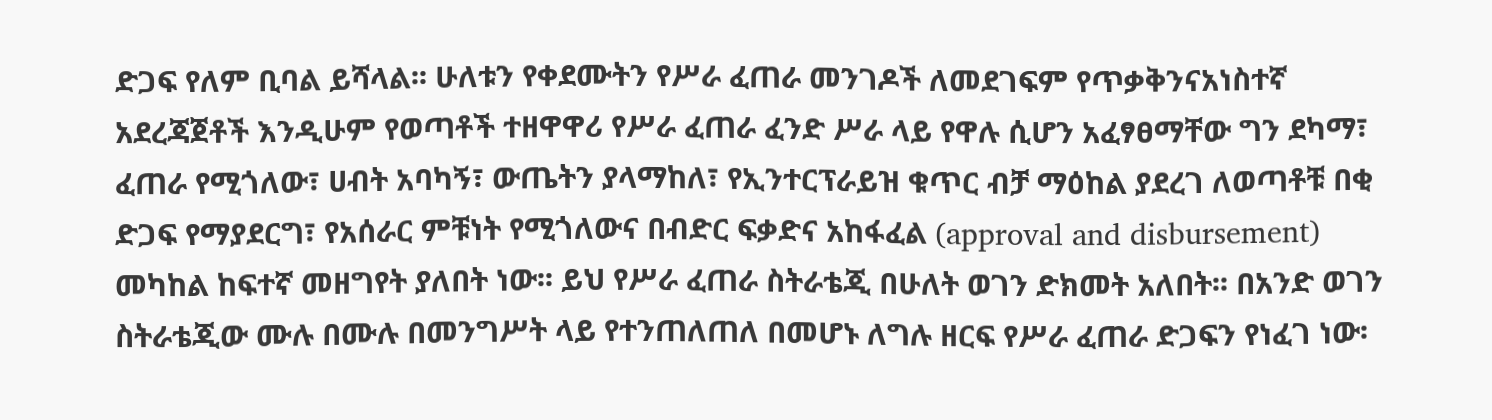ድጋፍ የለም ቢባል ይሻላል፡፡ ሁለቱን የቀደሙትን የሥራ ፈጠራ መንገዶች ለመደገፍም የጥቃቅንናአነስተኛ አደረጃጀቶች እንዲሁም የወጣቶች ተዘዋዋሪ የሥራ ፈጠራ ፈንድ ሥራ ላይ የዋሉ ሲሆን አፈፃፀማቸው ግን ደካማ፣ ፈጠራ የሚጎለው፣ ሀብት አባካኝ፣ ውጤትን ያላማከለ፣ የኢንተርፕራይዝ ቁጥር ብቻ ማዕከል ያደረገ ለወጣቶቹ በቂ ድጋፍ የማያደርግ፣ የአሰራር ምቹነት የሚጎለውና በብድር ፍቃድና አከፋፈል (approval and disbursement) መካከል ከፍተኛ መዘግየት ያለበት ነው፡፡ ይህ የሥራ ፈጠራ ስትራቴጂ በሁለት ወገን ድክመት አለበት፡፡ በአንድ ወገን ስትራቴጂው ሙሉ በሙሉ በመንግሥት ላይ የተንጠለጠለ በመሆኑ ለግሉ ዘርፍ የሥራ ፈጠራ ድጋፍን የነፈገ ነው፡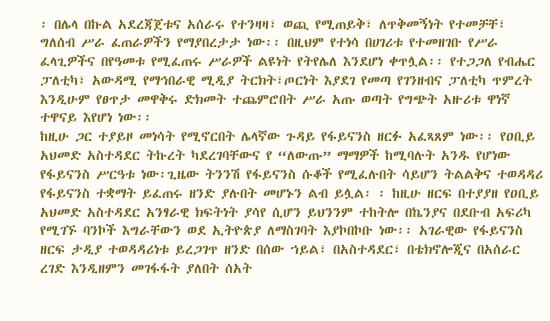፡ በሌላ በኩል አደረጃጀቱና አሰራሩ የተንዛዛ፣ ወጪ የሚጠይቅ፣ ለጥቅመኝነት የተመቻቸ፣ ግለሰብ ሥራ ፈጠራዎችን የማያበረታታ ነው፡፡ በዚህም የተነሳ በሀገሪቱ የተመዘገቡ የሥራ ፈላጊዎችና በየዓመቱ የሚፈጠሩ ሥራዎች ልዩነት የትየሌለ እንደሆነ ቀጥሏል፡፡ የተጋጋለ የብሔር ፓለቲካ፣ አውዳሚ የማኅበራዊ ሚዲያ ትርክት፣ጦርነት እያደገ የመጣ የገንዘብና ፓለቲካ ጥምረት እንዲሁም የፀጥታ መዋቅሩ ድክመት ተጨምሮበት ሥራ አጡ ወጣት የግጭት አዙሪቱ ዋነኛ ተዋናይ እየሆነ ነው፡፡
ከዚሁ ጋር ተያይዞ መነሳት የሚኖርበት ሌላኛው ጉዳይ የፋይናንስ ዘርፉ አፈጻጸም ነው፡፡ የዐቢይ አህመድ አስተዳደር ትኩረት ካደረገባቸውና የ “ለውጡ” ማማዎች ከሚባሉት አንዱ የሆነው የፋይናንስ ሥርዓቱ ነው፡ጊዜው ትንንሽ የፋይናንስ ሱቆች የሚፈሉበት ሳይሆን ትልልቅና ተወዳዳሪ የፋይናንስ ተቋማት ይፈጠሩ ዘንድ ያሉበት መሆኑን ልብ ይሏል፡ ፡ ከዚሁ ዘርፍ በተያያዘ የዐቢይ አህመድ አስተዳደር አንፃራዊ ክፍትነት ያሳየ ሲሆን ይህንንም ተከትሎ በኬንያና በደቡብ አፍሪካ የሚገኙ ባንኮች እግራቸውን ወደ ኢትዮጵያ ለማስገባት እያኮበኮቡ ነው፡፡ አገራዊው የፋይናንስ ዘርፍ ታዲያ ተወዳዳሪነቱ ይረጋገጥ ዘንድ በሰው ኀይል፣ በአስተዳደር፣ በቴክኖሎጂና በአሰራር ረገድ እንዲዘምን መገፋፋት ያለበት ሰአት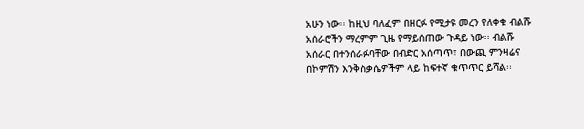አሁን ነው፡፡ ከዚህ ባለፈም በዘርፉ የሚታዩ መረን የለቀቁ ብልሹ አሰራሮችን ማረምም ጊዜ የማይሰጠው ጉዳይ ነው፡፡ ብልሹ አሰራር በተንሰራፉባቸው በብድር አሰጣጥ፣ በውጪ ምንዛሬና በኮምሽን እንቅስቃሴዎችም ላይ ከፍተኛ ቁጥጥር ይሻል፡፡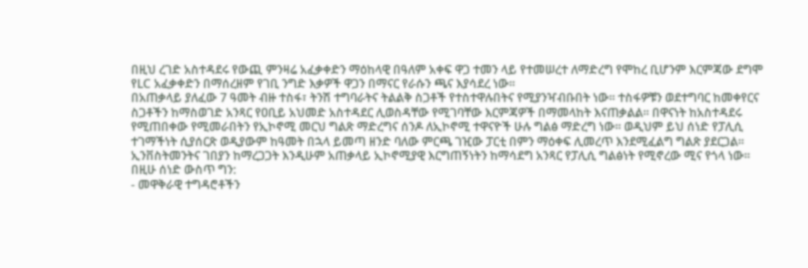በዚህ ረገድ አስተዳደሩ የውጪ ምንዛሬ አፈቃቀድን ማዕከላዊ በዓለም አቀፍ ዋጋ ተመን ላይ የተመሠረተ ለማድረግ የሞከረ ቢሆንም እርምጃው ደግሞ የLC አፈቃቀድን በማሰረዘም የገቢ ንግድ እቃዎች ዋጋን በማናር የራሱን ጫና እያሳደረ ነው፡፡
በአጠቃላይ ያለፈው 7 ዓመት ብዙ ተስፋ፣ ትንሽ ተግባራትና ትልልቅ ስጋቶች የተስተዋሉበትና የሚያንዣብቡበት ነው፡፡ ተስፋዎቹን ወደተግባር ከመቀየርና ስጋቶችን ከማስወገድ አንጻር የዐቢይ አህመድ አስተዳደር ሊወስዳቸው የሚገባቸው እርምጃዎች በማመላከት እናጠቃልል፡፡ በዋናነት ከአስተዳደሩ የሚጠበቀው የሚመራበትን የኢኮኖሚ መርህ ግልጽ ማድረግና ሰንዶ ለኢኮኖሚ ተዋናዮች ሁሉ ግልፅ ማድረግ ነው፡፡ ወዲህም ይህ ሰነድ የፓሊሲ ተገማችነት ሲያሰርጽ ወዲያውም ከዓመት በኋላ ይመጣ ዘንድ ባለው ምርጫ ገዢው ፓርቲ በምን ማዕቀፍ ሊመረጥ እንደሚፈልግ ግልጽ ያደርጋል፡፡ ኢንቨስትመንትና ገበያን ከማረጋጋት እንዲሁም አጠቃላይ ኢኮኖሚያዊ እርግጠኝነትን ከማሳደግ አንጻር የፓሊሲ ግልፅነት የሚኖረው ሚና የጎላ ነው፡፡ በዚሁ ሰነድ ውስጥ ግን:
- መዋቅራዊ ተግዳሮቶችን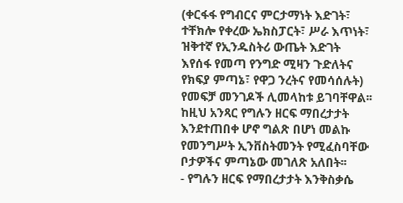(ቀርፋፋ የግብርና ምርታማነት እድገት፣ ተቸክሎ የቀረው ኤክስፓርት፣ ሥራ እጥነት፣ ዝቅተኛ የኢንዱስትሪ ውጤት እድገት እየሰፋ የመጣ የንግድ ሚዛን ጉድለትና የክፍያ ምጣኔ፣ የዋጋ ንረትና የመሳሰሉት) የመፍቻ መንገዶች ሊመላከቱ ይገባቸዋል፡፡ ከዚህ አንጻር የግሉን ዘርፍ ማበረታታት እንደተጠበቀ ሆኖ ግልጽ በሆነ መልኩ የመንግሥት ኢንቨስትመንት የሚፈስባቸው ቦታዎችና ምጣኔው መገለጽ አለበት፡፡
- የግሉን ዘርፍ የማበረታታት እንቅስቃሴ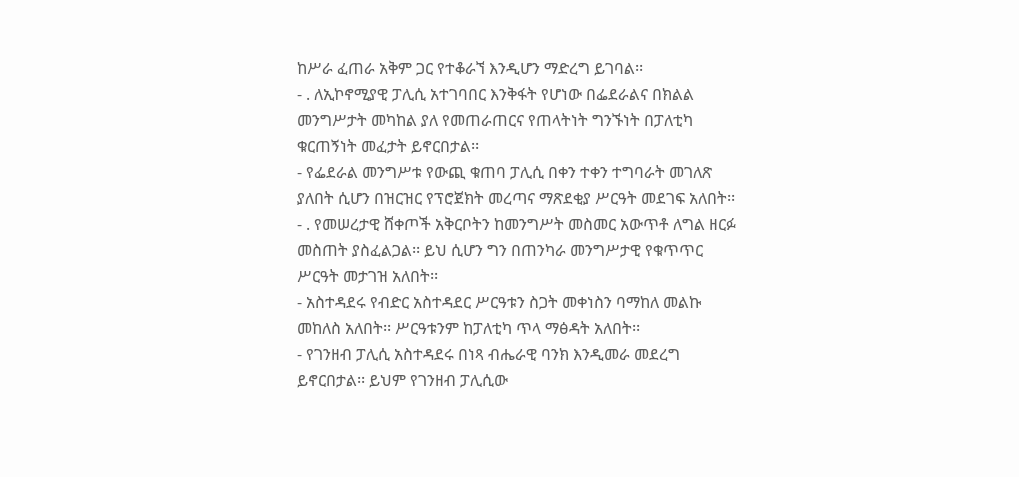ከሥራ ፈጠራ አቅም ጋር የተቆራኘ እንዲሆን ማድረግ ይገባል፡፡
- . ለኢኮኖሚያዊ ፓሊሲ አተገባበር እንቅፋት የሆነው በፌደራልና በክልል መንግሥታት መካከል ያለ የመጠራጠርና የጠላትነት ግንኙነት በፓለቲካ ቁርጠኝነት መፈታት ይኖርበታል፡፡
- የፌደራል መንግሥቱ የውጪ ቁጠባ ፓሊሲ በቀን ተቀን ተግባራት መገለጽ ያለበት ሲሆን በዝርዝር የፕሮጀክት መረጣና ማጽደቂያ ሥርዓት መደገፍ አለበት፡፡
- . የመሠረታዊ ሸቀጦች አቅርቦትን ከመንግሥት መስመር አውጥቶ ለግል ዘርፉ መስጠት ያስፈልጋል፡፡ ይህ ሲሆን ግን በጠንካራ መንግሥታዊ የቁጥጥር ሥርዓት መታገዝ አለበት፡፡
- አስተዳደሩ የብድር አስተዳደር ሥርዓቱን ስጋት መቀነስን ባማከለ መልኩ መከለስ አለበት፡፡ ሥርዓቱንም ከፓለቲካ ጥላ ማፅዳት አለበት፡፡
- የገንዘብ ፓሊሲ አስተዳደሩ በነጻ ብሔራዊ ባንክ እንዲመራ መደረግ ይኖርበታል፡፡ ይህም የገንዘብ ፓሊሲው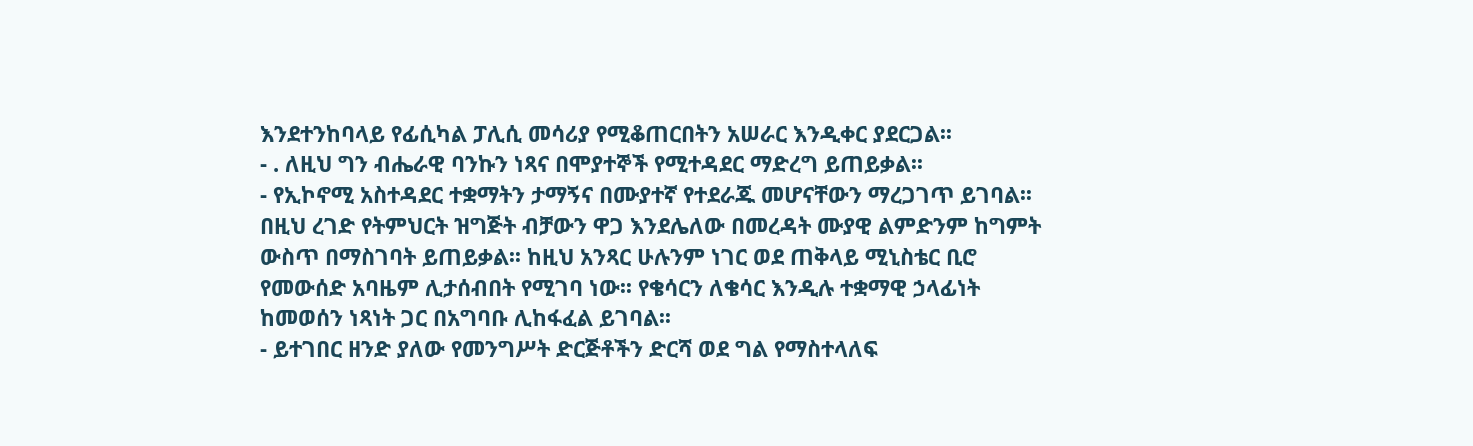እንደተንከባላይ የፊሲካል ፓሊሲ መሳሪያ የሚቆጠርበትን አሠራር እንዲቀር ያደርጋል፡፡
- . ለዚህ ግን ብሔራዊ ባንኩን ነጻና በሞያተኞች የሚተዳደር ማድረግ ይጠይቃል፡፡
- የኢኮኖሚ አስተዳደር ተቋማትን ታማኝና በሙያተኛ የተደራጁ መሆናቸውን ማረጋገጥ ይገባል፡፡ በዚህ ረገድ የትምህርት ዝግጅት ብቻውን ዋጋ እንደሌለው በመረዳት ሙያዊ ልምድንም ከግምት ውስጥ በማስገባት ይጠይቃል፡፡ ከዚህ አንጻር ሁሉንም ነገር ወደ ጠቅላይ ሚኒስቴር ቢሮ የመውሰድ አባዜም ሊታሰብበት የሚገባ ነው፡፡ የቄሳርን ለቄሳር እንዲሉ ተቋማዊ ኃላፊነት ከመወሰን ነጻነት ጋር በአግባቡ ሊከፋፈል ይገባል፡፡
- ይተገበር ዘንድ ያለው የመንግሥት ድርጅቶችን ድርሻ ወደ ግል የማስተላለፍ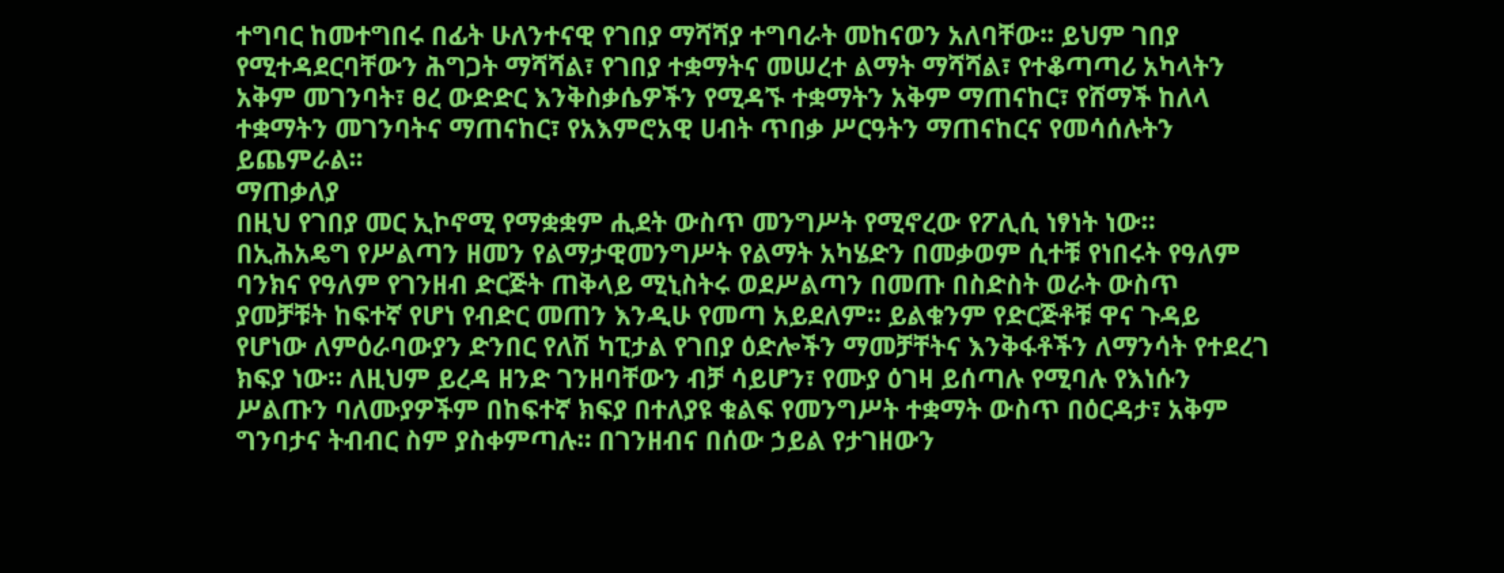ተግባር ከመተግበሩ በፊት ሁለንተናዊ የገበያ ማሻሻያ ተግባራት መከናወን አለባቸው፡፡ ይህም ገበያ የሚተዳደርባቸውን ሕግጋት ማሻሻል፣ የገበያ ተቋማትና መሠረተ ልማት ማሻሻል፣ የተቆጣጣሪ አካላትን አቅም መገንባት፣ ፀረ ውድድር እንቅስቃሴዎችን የሚዳኙ ተቋማትን አቅም ማጠናከር፣ የሸማች ከለላ ተቋማትን መገንባትና ማጠናከር፣ የአእምሮአዊ ሀብት ጥበቃ ሥርዓትን ማጠናከርና የመሳሰሉትን ይጨምራል፡፡
ማጠቃለያ
በዚህ የገበያ መር ኢኮኖሚ የማቋቋም ሒደት ውስጥ መንግሥት የሚኖረው የፖሊሲ ነፃነት ነው። በኢሕአዴግ የሥልጣን ዘመን የልማታዊመንግሥት የልማት አካሄድን በመቃወም ሲተቹ የነበሩት የዓለም ባንክና የዓለም የገንዘብ ድርጅት ጠቅላይ ሚኒስትሩ ወደሥልጣን በመጡ በስድስት ወራት ውስጥ ያመቻቹት ከፍተኛ የሆነ የብድር መጠን እንዲሁ የመጣ አይደለም። ይልቁንም የድርጅቶቹ ዋና ጉዳይ የሆነው ለምዕራባውያን ድንበር የለሽ ካፒታል የገበያ ዕድሎችን ማመቻቸትና እንቅፋቶችን ለማንሳት የተደረገ ክፍያ ነው። ለዚህም ይረዳ ዘንድ ገንዘባቸውን ብቻ ሳይሆን፣ የሙያ ዕገዛ ይሰጣሉ የሚባሉ የእነሱን ሥልጡን ባለሙያዎችም በከፍተኛ ክፍያ በተለያዩ ቁልፍ የመንግሥት ተቋማት ውስጥ በዕርዳታ፣ አቅም ግንባታና ትብብር ስም ያስቀምጣሉ። በገንዘብና በሰው ኃይል የታገዘውን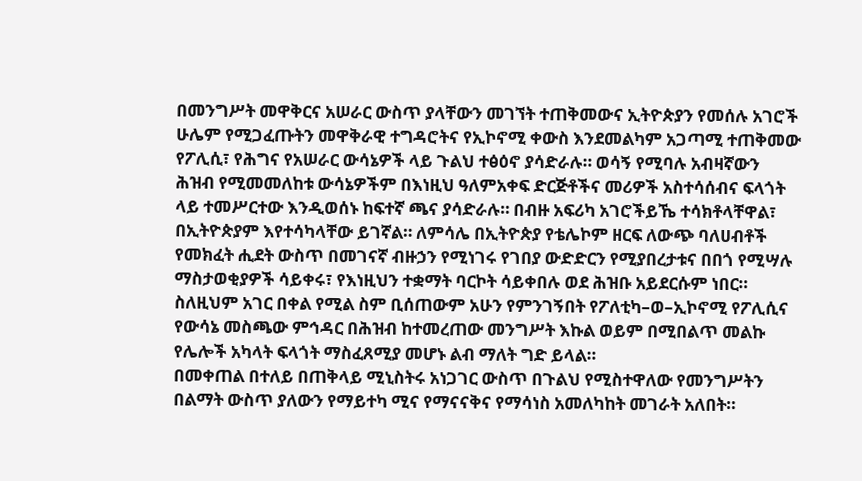በመንግሥት መዋቅርና አሠራር ውስጥ ያላቸውን መገኘት ተጠቅመውና ኢትዮጵያን የመሰሉ አገሮች ሁሌም የሚጋፈጡትን መዋቅራዊ ተግዳሮትና የኢኮኖሚ ቀውስ እንደመልካም አጋጣሚ ተጠቅመው የፖሊሲ፣ የሕግና የአሠራር ውሳኔዎች ላይ ጉልህ ተፅዕኖ ያሳድራሉ። ወሳኝ የሚባሉ አብዛኛውን ሕዝብ የሚመመለከቱ ውሳኔዎችም በእነዚህ ዓለምአቀፍ ድርጅቶችና መሪዎች አስተሳሰብና ፍላጎት ላይ ተመሥርተው እንዲወሰኑ ከፍተኛ ጫና ያሳድራሉ። በብዙ አፍሪካ አገሮችይኼ ተሳክቶላቸዋል፣ በኢትዮጵያም እየተሳካላቸው ይገኛል። ለምሳሌ በኢትዮጵያ የቴሌኮም ዘርፍ ለውጭ ባለሀብቶች የመክፈት ሒደት ውስጥ በመገናኛ ብዙኃን የሚነገሩ የገበያ ውድድርን የሚያበረታቱና በበጎ የሚሣሉ ማስታወቂያዎች ሳይቀሩ፣ የእነዚህን ተቋማት ባርኮት ሳይቀበሉ ወደ ሕዝቡ አይደርሱም ነበር። ስለዚህም አገር በቀል የሚል ስም ቢሰጠውም አሁን የምንገኝበት የፖለቲካ–ወ–ኢኮኖሚ የፖሊሲና የውሳኔ መስጫው ምኅዳር በሕዝብ ከተመረጠው መንግሥት እኩል ወይም በሚበልጥ መልኩ የሌሎች አካላት ፍላጎት ማስፈጸሚያ መሆኑ ልብ ማለት ግድ ይላል።
በመቀጠል በተለይ በጠቅላይ ሚኒስትሩ አነጋገር ውስጥ በጉልህ የሚስተዋለው የመንግሥትን በልማት ውስጥ ያለውን የማይተካ ሚና የማናናቅና የማሳነስ አመለካከት መገራት አለበት።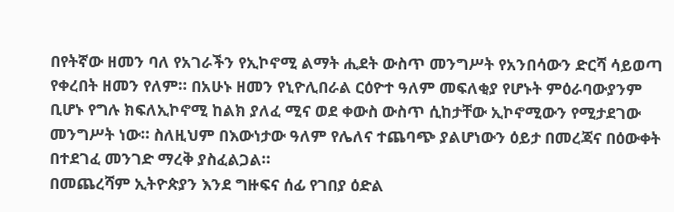በየትኛው ዘመን ባለ የአገራችን የኢኮኖሚ ልማት ሒደት ውስጥ መንግሥት የአንበሳውን ድርሻ ሳይወጣ የቀረበት ዘመን የለም። በአሁኑ ዘመን የኒዮሊበራል ርዕዮተ ዓለም መፍለቂያ የሆኑት ምዕራባውያንም ቢሆኑ የግሉ ክፍለኢኮኖሚ ከልክ ያለፈ ሚና ወደ ቀውስ ውስጥ ሲከታቸው ኢኮኖሚውን የሚታደገው መንግሥት ነው። ስለዚህም በእውነታው ዓለም የሌለና ተጨባጭ ያልሆነውን ዕይታ በመረጃና በዕውቀት በተደገፈ መንገድ ማረቅ ያስፈልጋል።
በመጨረሻም ኢትዮጵያን እንደ ግዙፍና ሰፊ የገበያ ዕድል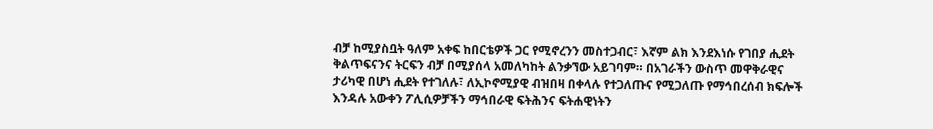ብቻ ከሚያስቧት ዓለም አቀፍ ከበርቴዎች ጋር የሚኖረንን መስተጋብር፣ እኛም ልክ እንደእነሱ የገበያ ሒደት ቅልጥፍናንና ትርፍን ብቻ በሚያሰላ አመለካከት ልንቃኘው አይገባም። በአገራችን ውስጥ መዋቅራዊና ታሪካዊ በሆነ ሒደት የተገለሉ፣ ለኢኮኖሚያዊ ብዝበዛ በቀላሉ የተጋለጡና የሚጋለጡ የማኅበረሰብ ክፍሎች እንዳሉ አውቀን ፖሊሲዎቻችን ማኅበራዊ ፍትሕንና ፍትሐዊነትን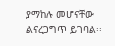ያማከሉ መሆናቸው ልናረጋግጥ ይገባል፡፡